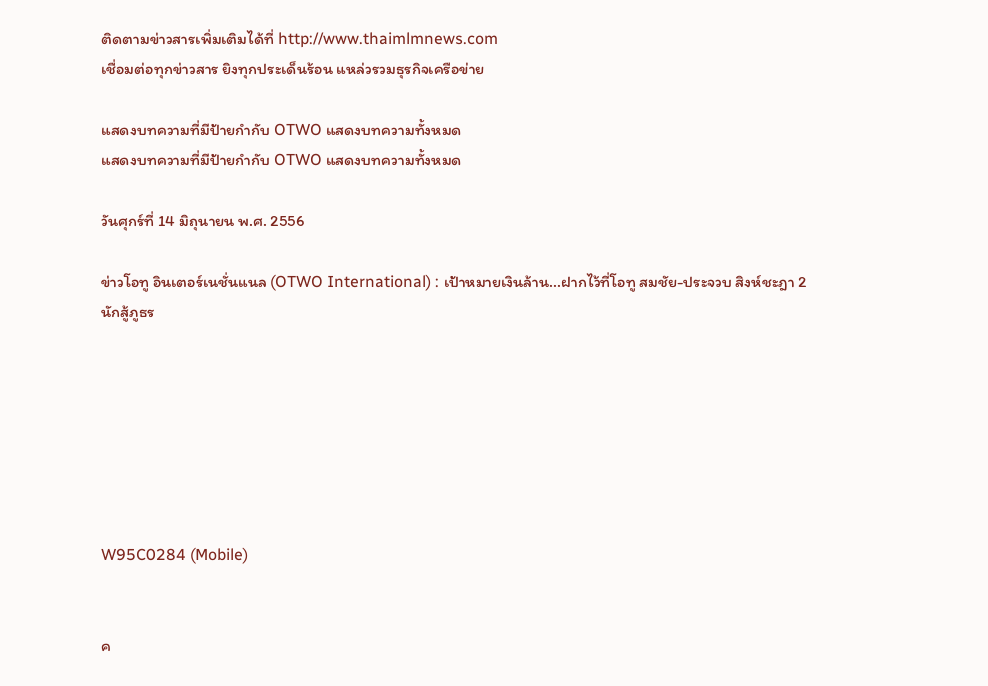ติดตามข่าวสารเพิ่มเติมได้ที่ http://www.thaimlmnews.com
เชื่อมต่อทุกข่าวสาร ยิงทุกประเด็นร้อน แหล่วรวมธุรกิจเครือข่าย

แสดงบทความที่มีป้ายกำกับ OTWO แสดงบทความทั้งหมด
แสดงบทความที่มีป้ายกำกับ OTWO แสดงบทความทั้งหมด

วันศุกร์ที่ 14 มิถุนายน พ.ศ. 2556

ข่าวโอทู อินเตอร์เนชั่นแนล (OTWO International) : เป้าหมายเงินล้าน...ฝากไว้ที่โอทู สมชัย-ประจวบ สิงห์ชะฎา 2 นักสู้ภูธร







W95C0284 (Mobile)


ค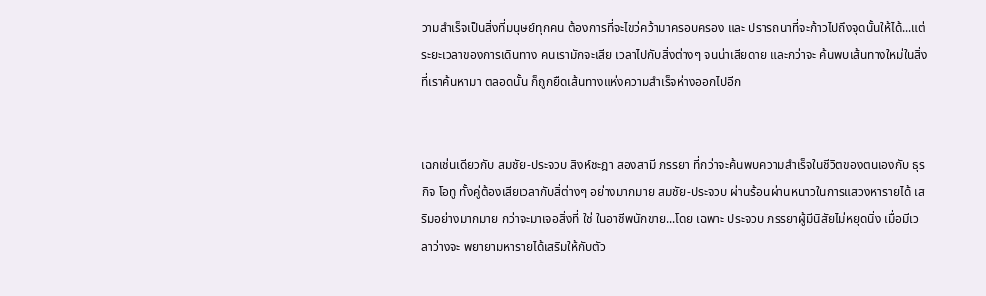วามสำเร็จเป็นสิ่งที่มนุษย์ทุกคน ต้องการที่จะไขว่คว้ามาครอบครอง และ ปรารถนาที่จะก้าวไปถึงจุดนั้นให้ได้...แต่ ระยะเวลาของการเดินทาง คนเรามักจะเสีย เวลาไปกับสิ่งต่างๆ จนน่าเสียดาย และกว่าจะ ค้นพบเส้นทางใหม่ในสิ่งที่เราค้นหามา ตลอดนั้น ก็ถูกยืดเส้นทางแห่งความสำเร็จห่างออกไปอีก


เฉกเช่นเดียวกับ สมชัย-ประจวบ สิงห์ชะฎา สองสามี ภรรยา ที่กว่าจะค้นพบความสำเร็จในชีวิตของตนเองกับ ธุรกิจ โอทู ทั้งคู่ต้องเสียเวลากับสิ่ต่างๆ อย่างมากมาย สมชัย-ประจวบ ผ่านร้อนผ่านหนาวในการแสวงหารายได้ เสริมอย่างมากมาย กว่าจะมาเจอสิ่งที่ ใช่ ในอาชีพนักขาย...โดย เฉพาะ ประจวบ ภรรยาผู้มีนิสัยไม่หยุดนิ่ง เมื่อมีเวลาว่างจะ พยายามหารายได้เสริมให้กับตัว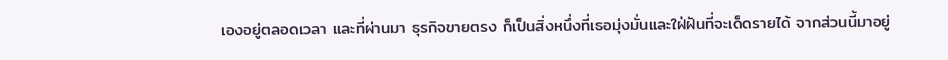เองอยู่ตลอดเวลา และที่ผ่านมา ธุรกิจขายตรง ก็เป็นสิ่งหนึ่งที่เธอมุ่งมั่นและใฝ่ฝันที่จะเด็ดรายได้ จากส่วนนี้มาอยู่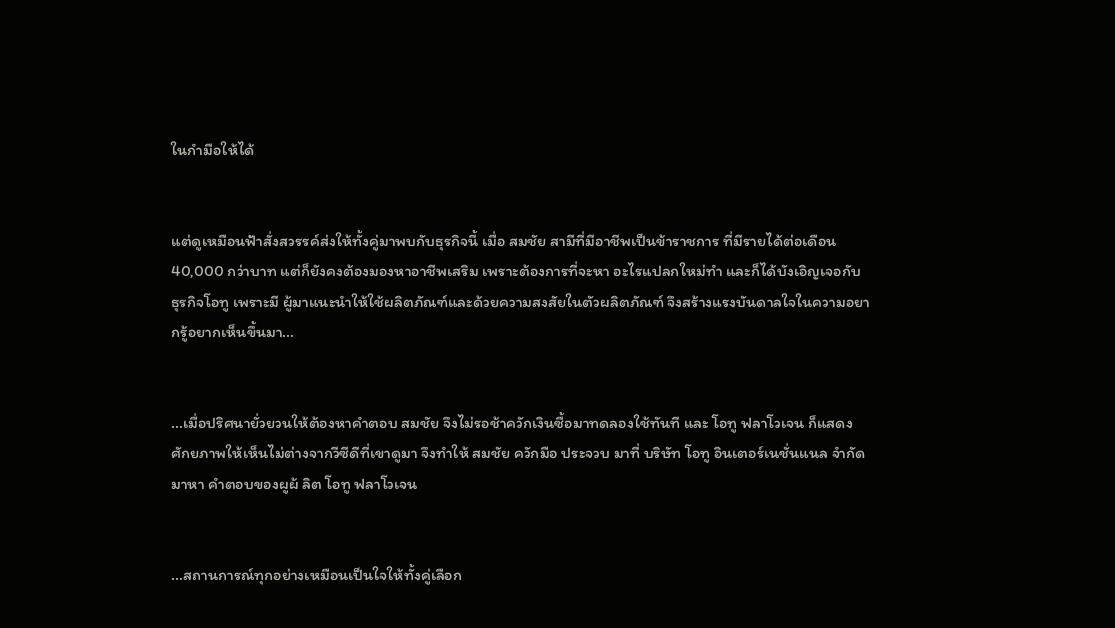ในกำมือให้ได้


แต่ดูเหมือนฟ้าสั่งสวรรค์ส่งให้ทั้งคู่มาพบกับธุรกิจนี้ เมื่อ สมชัย สามีที่มีอาชีพเป็นข้าราชการ ที่มีรายได้ต่อเดือน 40,000 กว่าบาท แต่ก็ยังคงต้องมองหาอาชีพเสริม เพราะต้องการที่จะหา อะไรแปลกใหม่ทำ และก็ได้บังเอิญเจอกับ ธุรกิจโอทู เพราะมี ผู้มาแนะนำให้ใช้ผลิตภัณฑ์และด้วยความสงสัยในตัวผลิตภัณฑ์ จึงสร้างแรงบันดาลใจในความอยากรู้อยากเห็นขึ้นมา...


...เมื่อปริศนายั่วยวนให้ต้องหาคำตอบ สมชัย จึงไม่รอช้าควักเงินซื้อมาทดลองใช้ทันที และ โอทู ฟลาโวเจน ก็แสดง ศักยภาพให้เห็นไม่ต่างจากวีซีดีที่เขาดูมา จึงทำให้ สมชัย ควักมือ ประจวบ มาที่ บริษัท โอทู อินเตอร์เนชั่นแนล จำกัด มาหา คำตอบของผูผ้ ลิต โอทู ฟลาโวเจน


...สถานการณ์ทุกอย่างเหมือนเป็นใจให้ทั้งคู่เลือก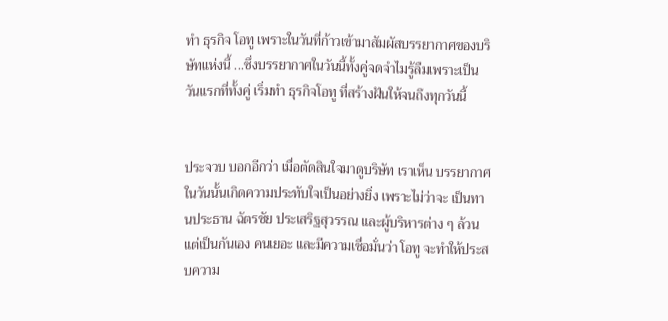ทำ ธุรกิจ โอทู เพราะในวันที่ก้าวเข้ามาสัมผัสบรรยากาศของบริษัทแห่งนี้ ...ซึ่งบรรยากาศในวันนี้ทั้งคู่จดจำไมรู้ลืมเพราะเป็น วันแรกที่ทั้งคู่ เริ่มทำ ธุรกิจโอทู ที่สร้างฝันให้จนถึงทุกวันนี้


ประจวบ บอกอีกว่า เมื่อตัดสินใจมาดูบริษัท เราเห็น บรรยากาศ ในวันนั้นเกิดความประทับใจเป็นอย่างยิ่ง เพราะไม่ว่าจะ เป็นทานประธาน ฉัตรชัย ประเสริฐสุวรรณ และผู้บริหารต่าง ๆ ล้วนแต่เป็นกันเอง คนเยอะ และมีความเชื่อมั่นว่า โอทู จะทำให้ประสบความ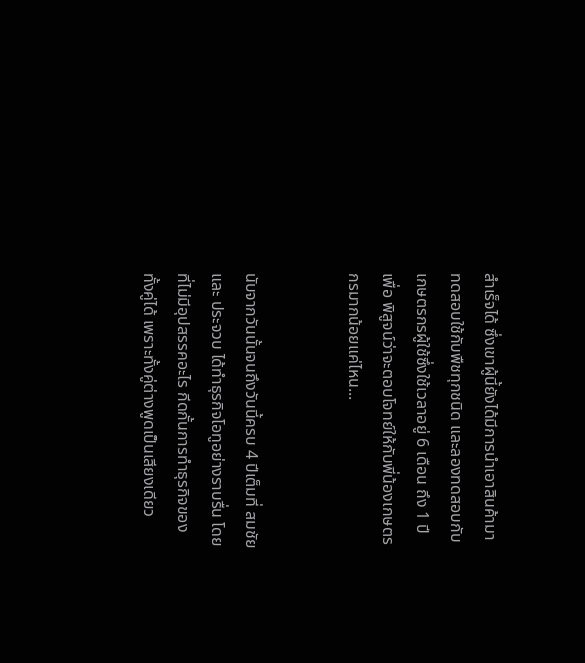สำเร็จได้ ซึ่งเขาผู้นี้ยังได้มีการนำเอาสินค้ามาทดสอบใช้กับพืชทุกชนิด และลองทดสอบกับเกษตรกรผู้ใช้ซึ่งใช้เวลาอยู่ 6 เดือน ถึง 1 ปี เพื่อ พิสูจน์ว่าจะตอบโจทย์ให้กับพี่น้องเกษตรกรมากน้อยแค่ไหน...


นับจากวันนั้นจนถึงวันนี้ครบ 4 ปีเต็มที่ สมชัย และ ประจวบ ได้ทำธุรกิจโอทูอย่างราบรื่น โดยที่ไม่มีอุปสรรคอะไร กีดกั้นการทำธุรกิจของทั้งคู่ได้ เพราะทั้งคู่ต่างพูดเป็นเสียงเดียว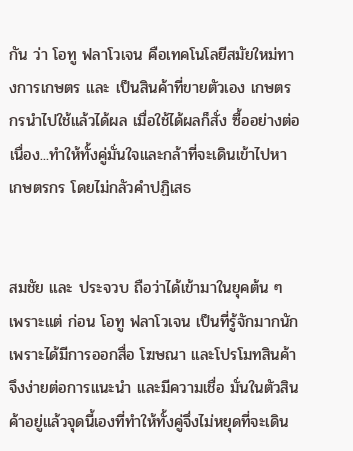กัน ว่า โอทู ฟลาโวเจน คือเทคโนโลยีสมัยใหม่ทางการเกษตร และ เป็นสินค้าที่ขายตัวเอง เกษตรกรนำไปใช้แล้วได้ผล เมื่อใช้ได้ผลก็สั่ง ซื้ออย่างต่อเนื่อง...ทำให้ทั้งคู่มั่นใจและกล้าที่จะเดินเข้าไปหาเกษตรกร โดยไม่กลัวคำปฏิเสธ


สมชัย และ ประจวบ ถือว่าได้เข้ามาในยุคต้น ๆ เพราะแต่ ก่อน โอทู ฟลาโวเจน เป็นที่รู้จักมากนัก เพราะได้มีการออกสื่อ โฆษณา และโปรโมทสินค้า จึงง่ายต่อการแนะนำ และมีความเชื่อ มั่นในตัวสินค้าอยู่แล้วจุดนี้เองที่ทำให้ทั้งคู่จึ่งไม่หยุดที่จะเดิน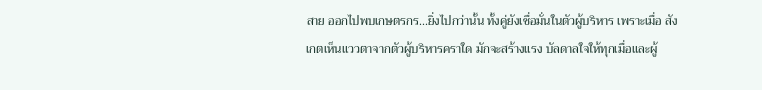สาย ออกไปพบเกษตรกร...ยิ่งไปกว่านั้น ทั้งคู่ยังเชื่อมั่นในตัวผู้บริหาร เพราะเมื่อ สังเกตเห็นแววตาจากตัวผู้บริหารคราใด มักจะสร้างแรง บัลดาลใจให้ทุกเมื่อและผู้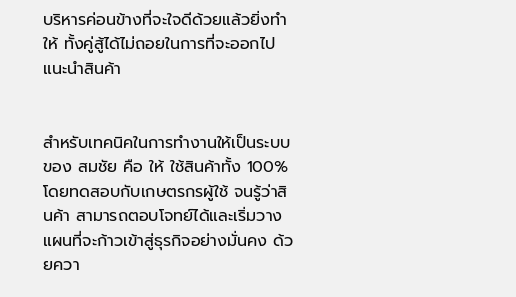บริหารค่อนข้างที่จะใจดีด้วยแล้วยิ่งทำให้ ทั้งคู่สู้ได้ไม่ถอยในการที่จะออกไปแนะนำสินค้า


สำหรับเทคนิคในการทำงานให้เป็นระบบของ สมชัย คือ ให้ ใช้สินค้าทั้ง 100% โดยทดสอบกับเกษตรกรผู้ใช้ จนรู้ว่าสินค้า สามารถตอบโจทย์ได้และเริ่มวางแผนที่จะก้าวเข้าสู่ธุรกิจอย่างมั่นคง ด้วยควา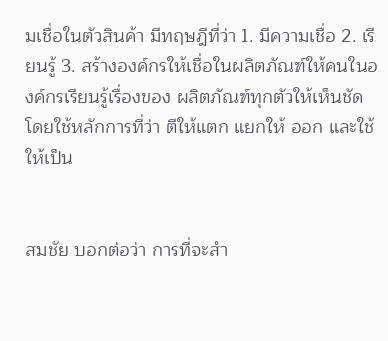มเชื่อในตัวสินค้า มีทฤษฎีที่ว่า 1. มีความเชื่อ 2. เรียนรู้ 3. สร้างองค์กรให้เชื่อในผลิตภัณฑ์ให้คนในองค์กรเรียนรู้เรื่องของ ผลิตภัณฑ์ทุกตัวให้เห็นชัด โดยใช้หลักการที่ว่า ตีให้แตก แยกให้ ออก และใช้ให้เป็น


สมชัย บอกต่อว่า การที่จะสำ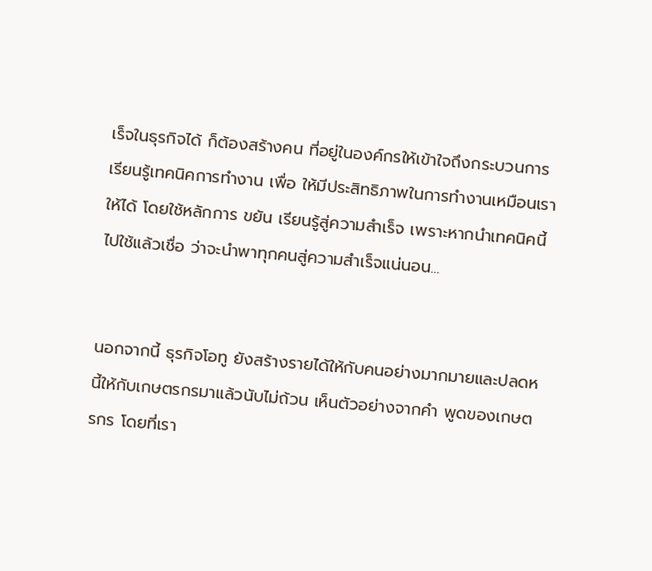เร็จในธุรกิจได้ ก็ต้องสร้างคน ที่อยู่ในองค์กรให้เข้าใจถึงกระบวนการ เรียนรู้เทคนิคการทำงาน เพื่อ ให้มีประสิทธิภาพในการทำงานเหมือนเราให้ได้ โดยใช้หลักการ ขยัน เรียนรู้สู่ความสำเร็จ เพราะหากนำเทคนิคนี้ไปใช้แล้วเชื่อ ว่าจะนำพาทุกคนสู่ความสำเร็จแน่นอน...


นอกจากนี้ ธุรกิจโอทู ยังสร้างรายได้ให้กับคนอย่างมากมายและปลดหนี้ให้กับเกษตรกรมาแล้วนับไม่ถ้วน เห็นตัวอย่างจากคำ พูดของเกษตรกร โดยที่เรา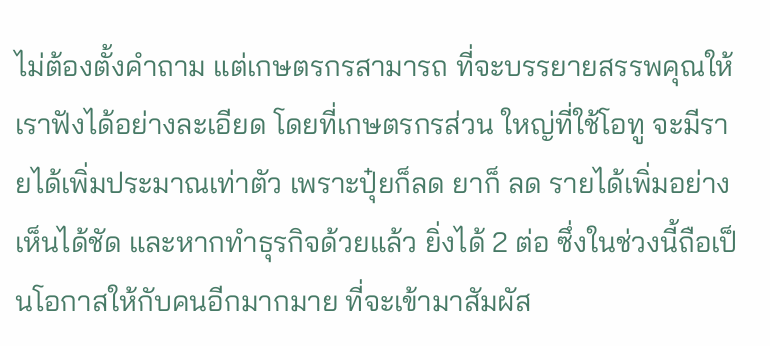ไม่ต้องตั้งคำถาม แต่เกษตรกรสามารถ ที่จะบรรยายสรรพคุณให้เราฟังได้อย่างละเอียด โดยที่เกษตรกรส่วน ใหญ่ที่ใช้โอทู จะมีรายได้เพิ่มประมาณเท่าตัว เพราะปุ๋ยก็ลด ยาก็ ลด รายได้เพิ่มอย่างเห็นได้ชัด และหากทำธุรกิจด้วยแล้ว ยิ่งได้ 2 ต่อ ซึ่งในช่วงนี้ถือเป็นโอกาสให้กับคนอีกมากมาย ที่จะเข้ามาสัมผัส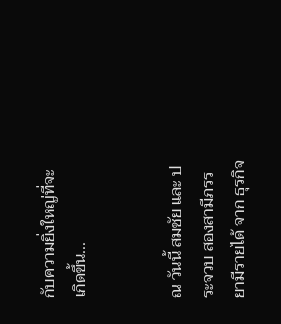กับความยิ่งใหญ่ที่จะเกิดขึ้น...


ณ วันนี้ สมชัย และ ประจวบ สองสามีภรรยามีรายได้ จาก ธุรกิจ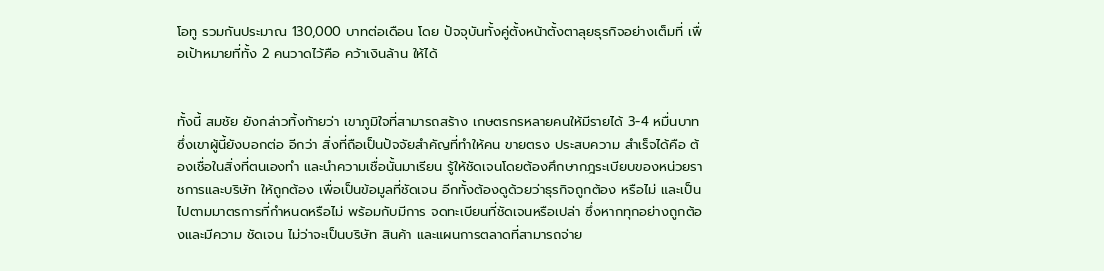โอทู รวมกันประมาณ 130,000 บาทต่อเดือน โดย ปัจจุบันทั้งคู่ตั้งหน้าตั้งตาลุยธุรกิจอย่างเต็มที่ เพื่อเป้าหมายที่ทั้ง 2 คนวาดไว้คือ คว้าเงินล้าน ให้ได้


ทั้งนี้ สมชัย ยังกล่าวทิ้งท้ายว่า เขาภูมิใจที่สามารถสร้าง เกษตรกรหลายคนให้มีรายได้ 3-4 หมื่นบาท ซึ่งเขาผู้นี้ยังบอกต่อ อีกว่า สิ่งที่ถือเป็นปัจจัยสำคัญที่ทำให้คน ขายตรง ประสบความ สำเร็จได้คือ ต้องเชื่อในสิ่งที่ตนเองทำ และนำความเชื่อนั้นมาเรียน รู้ให้ชัดเจนโดยต้องศึกษากฎระเบียบของหน่วยราชการและบริษัท ให้ถูกต้อง เพื่อเป็นข้อมูลที่ชัดเจน อีกทั้งต้องดูด้วยว่าธุรกิจถูกต้อง หรือไม่ และเป็นไปตามมาตรการที่กำหนดหรือไม่ พร้อมกับมีการ จดทะเบียนที่ชัดเจนหรือเปล่า ซึ่งหากทุกอย่างถูกต้องและมีความ ชัดเจน ไม่ว่าจะเป็นบริษัท สินค้า และแผนการตลาดที่สามารถจ่าย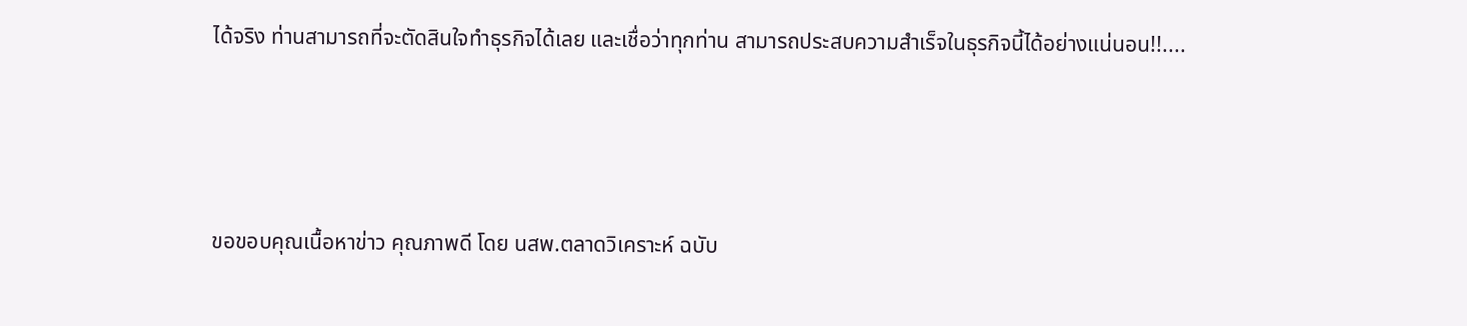ได้จริง ท่านสามารถที่จะตัดสินใจทำธุรกิจได้เลย และเชื่อว่าทุกท่าน สามารถประสบความสำเร็จในธุรกิจนี้ได้อย่างแน่นอน!!....





ขอขอบคุณเนื้อหาข่าว คุณภาพดี โดย นสพ.ตลาดวิเคราะห์ ฉบับ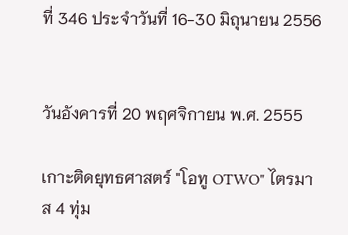ที่ 346 ประจำวันที่ 16-30 มิถุนายน 2556


วันอังคารที่ 20 พฤศจิกายน พ.ศ. 2555

เกาะติดยุทธศาสตร์ "โอทู OTWO" ไตรมาส 4 ทุ่ม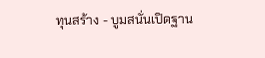ทุนสร้าง - บูมสนั่นเปิดฐาน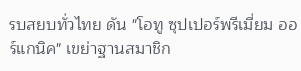รบสยบทั่วไทย ดัน "โอทู ซุปเปอร์พรีเมี่ยม ออร์แกนิค" เขย่าฐานสมาชิก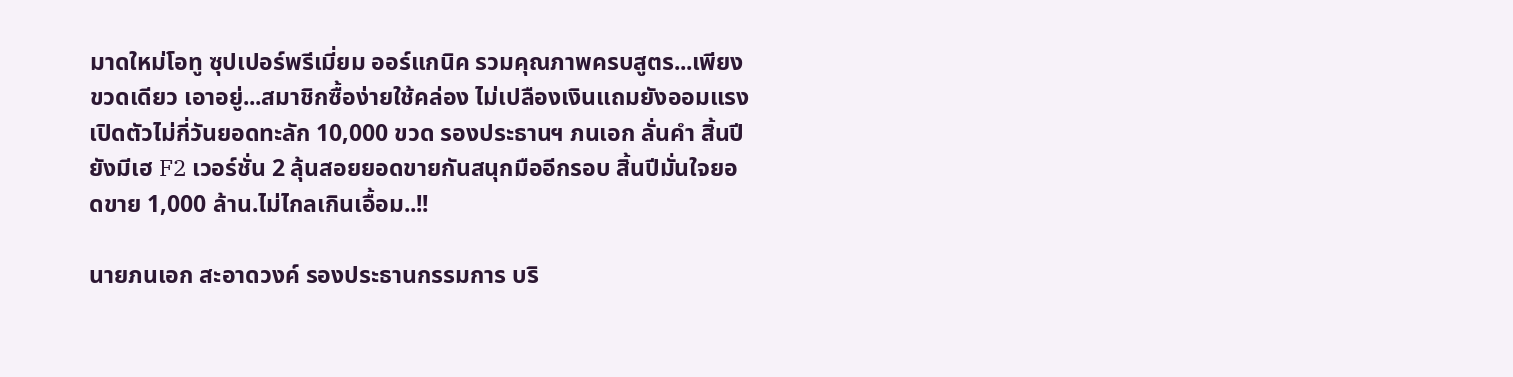มาดใหม่โอทู ซุปเปอร์พรีเมี่ยม ออร์แกนิค รวมคุณภาพครบสูตร...เพียงขวดเดียว เอาอยู่...สมาชิกซื้อง่ายใช้คล่อง ไม่เปลืองเงินแถมยังออมแรง เปิดตัวไม่กี่วันยอดทะลัก 10,000 ขวด รองประธานฯ ภนเอก ลั่นคำ สิ้นปียังมีเฮ F2 เวอร์ชั่น 2 ลุ้นสอยยอดขายกันสนุกมืออีกรอบ สิ้นปีมั่นใจยอดขาย 1,000 ล้าน.ไม่ไกลเกินเอื้อม..!!

นายภนเอก สะอาดวงค์ รองประธานกรรมการ บริ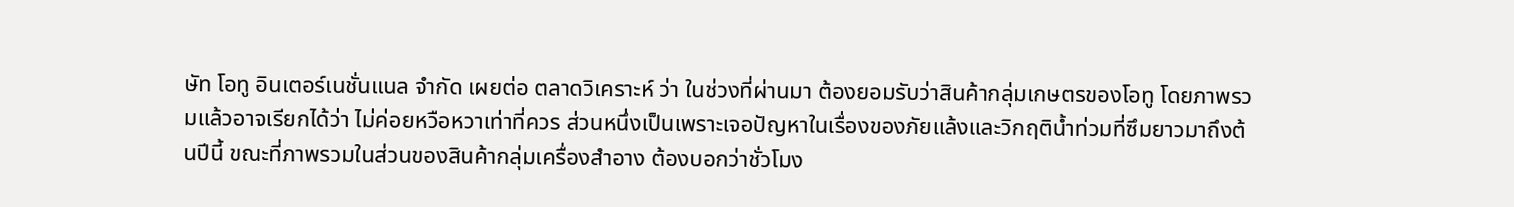ษัท โอทู อินเตอร์เนชั่นแนล จำกัด เผยต่อ ตลาดวิเคราะห์ ว่า ในช่วงที่ผ่านมา ต้องยอมรับว่าสินค้ากลุ่มเกษตรของโอทู โดยภาพรวมแล้วอาจเรียกได้ว่า ไม่ค่อยหวือหวาเท่าที่ควร ส่วนหนึ่งเป็นเพราะเจอปัญหาในเรื่องของภัยแล้งและวิกฤติน้ำท่วมที่ซึมยาวมาถึงต้นปีนี้ ขณะที่ภาพรวมในส่วนของสินค้ากลุ่มเครื่องสำอาง ต้องบอกว่าชั่วโมง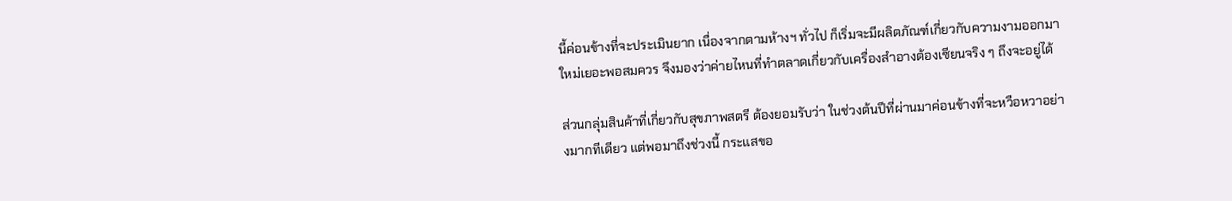นี้ค่อนข้างที่จะประเมินยาก เนื่องจากตามห้างฯ ทั่วไป ก็เริ่มจะมีผลิตภัณฑ์เกี่ยวกับความงามออกมาใหม่เยอะพอสมควร จึงมองว่าค่ายไหนที่ทำตลาดเกี่ยวกับเครื่องสำอางต้องเซียนจริง ๆ ถึงจะอยู่ได้

ส่วนกลุ่มสินค้าที่เกี่ยวกับสุขภาพสตรี ต้องยอมรับว่า ในช่วงต้นปีที่ผ่านมาค่อนข้างที่จะหวือหวาอย่างมากทีเดียว แต่พอมาถึงช่วงนี้ กระแสขอ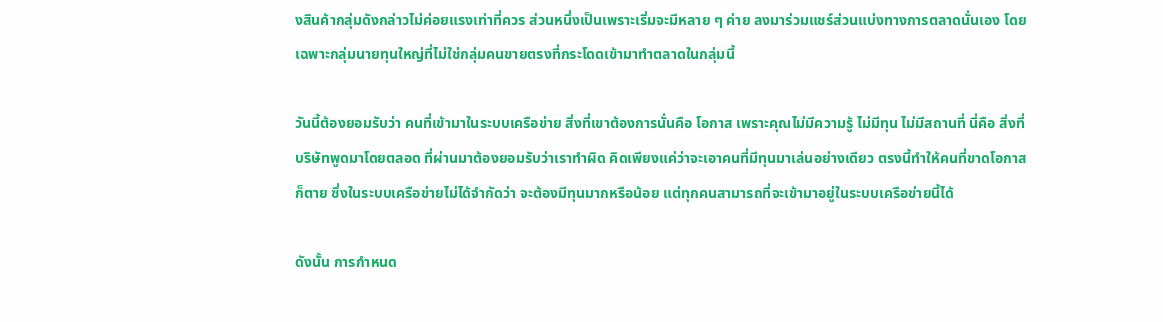งสินค้ากลุ่มดังกล่าวไม่ค่อยแรงเท่าที่ควร ส่วนหนึ่งเป็นเพราะเริ่มจะมีหลาย ๆ ค่าย ลงมาร่วมแชร์ส่วนแบ่งทางการตลาดนั่นเอง โดยเฉพาะกลุ่มนายทุนใหญ่ที่ไม่ใช่กลุ่มคนขายตรงที่กระโดดเข้ามาทำตลาดในกลุ่มนี้

วันนี้ต้องยอมรับว่า คนที่เข้ามาในระบบเครือข่าย สิ่งที่เขาต้องการนั่นคือ โอกาส เพราะคุณไม่มีความรู้ ไม่มีทุน ไม่มีสถานที่ นี่คือ สิ่งที่บริษัทพูดมาโดยตลอด ที่ผ่านมาต้องยอมรับว่าเราทำผิด คิดเพียงแค่ว่าจะเอาคนที่มีทุนมาเล่นอย่างเดียว ตรงนี้ทำให้คนที่ขาดโอกาสก็ตาย ซึ่งในระบบเครือข่ายไม่ได้จำกัดว่า จะต้องมีทุนมากหรือน้อย แต่ทุกคนสามารถที่จะเข้ามาอยู่ในระบบเครือข่ายนี้ได้

ดังนั้น การกำหนด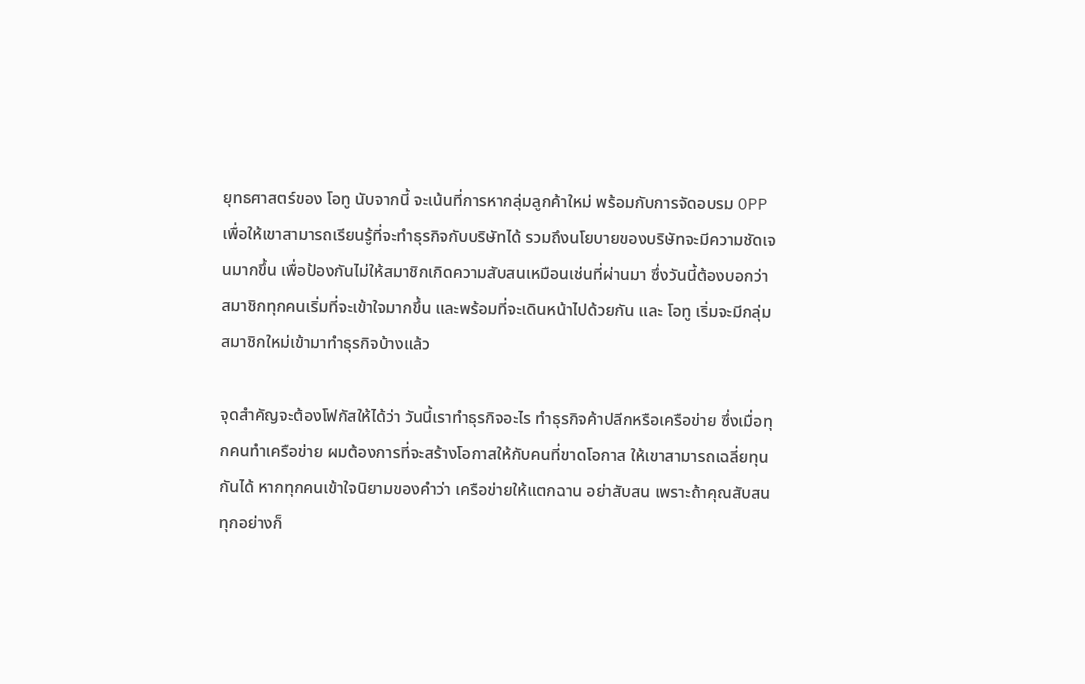ยุทธศาสตร์ของ โอทู นับจากนี้ จะเน้นที่การหากลุ่มลูกค้าใหม่ พร้อมกับการจัดอบรม OPP เพื่อให้เขาสามารถเรียนรู้ที่จะทำธุรกิจกับบริษัทได้ รวมถึงนโยบายของบริษัทจะมีความชัดเจนมากขึ้น เพื่อป้องกันไม่ให้สมาชิกเกิดความสับสนเหมือนเช่นที่ผ่านมา ซึ่งวันนี้ต้องบอกว่า สมาชิกทุกคนเริ่มที่จะเข้าใจมากขึ้น และพร้อมที่จะเดินหน้าไปด้วยกัน และ โอทู เริ่มจะมีกลุ่มสมาชิกใหม่เข้ามาทำธุรกิจบ้างแล้ว

จุดสำคัญจะต้องโฟกัสให้ได้ว่า วันนี้เราทำธุรกิจอะไร ทำธุรกิจค้าปลีกหรือเครือข่าย ซึ่งเมื่อทุกคนทำเครือข่าย ผมต้องการที่จะสร้างโอกาสให้กับคนที่ขาดโอกาส ให้เขาสามารถเฉลี่ยทุนกันได้ หากทุกคนเข้าใจนิยามของคำว่า เครือข่ายให้แตกฉาน อย่าสับสน เพราะถ้าคุณสับสนทุกอย่างก็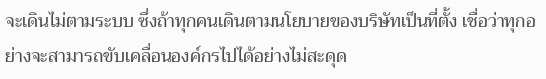จะเดินไม่ตามระบบ ซึ่งถ้าทุกคนเดินตามนโยบายของบริษัทเป็นที่ตั้ง เชื่อว่าทุกอย่างจะสามารถขับเคลื่อนองค์กรไปได้อย่างไม่สะดุด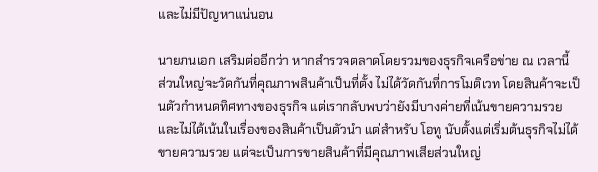และไม่มีปัญหาแน่นอน

นายภนเอก เสริมต่ออีกว่า หากสำรวจตลาดโดยรวมของธุรกิจเครือข่าย ณ เวลานี้ ส่วนใหญ่จะวัดกันที่คุณภาพสินค้าเป็นที่ตั้ง ไม่ได้วัดกันที่การโมติเวท โดยสินค้าจะเป็นตัวกำหนดทิศทางของธุรกิจ แต่เรากลับพบว่ายังมีบางค่ายที่เน้นขายความรวย และไม่ได้เน้นในเรื่องของสินค้าเป็นตัวนำ แต่สำหรับ โอทู นับตั้งแต่เริ่มต้นธุรกิจไม่ได้ขายความรวย แต่จะเป็นการขายสินค้าที่มีคุณภาพเสียส่วนใหญ่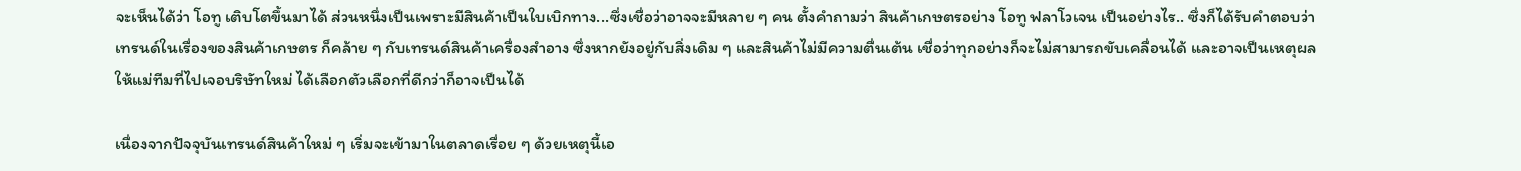จะเห็นได้ว่า โอทู เติบโตขึ้นมาได้ ส่วนหนึ่งเป็นเพราะมีสินค้าเป็นใบเบิกทาง...ซึ่งเชื่อว่าอาจจะมีหลาย ๆ คน ตั้งคำถามว่า สินค้าเกษตรอย่าง โอทู ฟลาโวเจน เป็นอย่างไร.. ซึ่งก็ได้รับคำตอบว่า เทรนด์ในเรื่องของสินค้าเกษตร ก็คล้าย ๆ กับเทรนด์สินค้าเครื่องสำอาง ซึ่งหากยังอยู่กับสิ่งเดิม ๆ และสินค้าไม่มีความตื่นเต้น เชื่อว่าทุกอย่างก็จะไม่สามารถขับเคลื่อนได้ และอาจเป็นเหตุผลให้แม่ทีมที่ไปเจอบริษัทใหม่ ได้เลือกตัวเลือกที่ดีกว่าก็อาจเป็นได้

เนื่องจากปัจจุบันเทรนด์สินค้าใหม่ ๆ เริ่มจะเข้ามาในตลาดเรื่อย ๆ ด้วยเหตุนี้เอ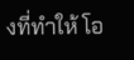งที่ทำให้ โอ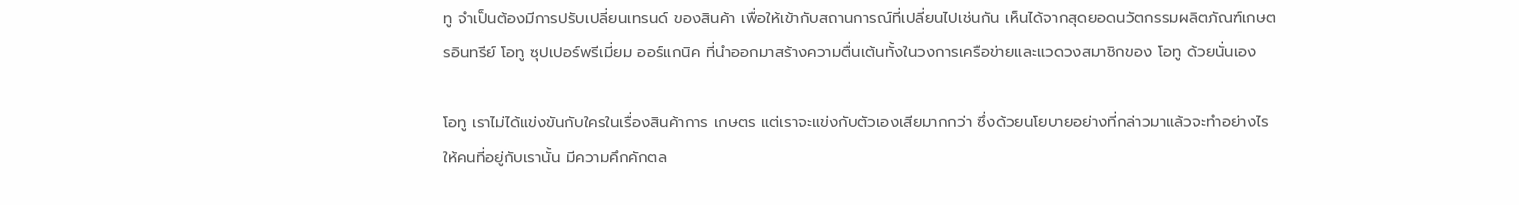ทู จำเป็นต้องมีการปรับเปลี่ยนเทรนด์ ของสินค้า เพื่อให้เข้ากับสถานการณ์ที่เปลี่ยนไปเช่นกัน เห็นได้จากสุดยอดนวัตกรรมผลิตภัณฑ์เกษตรอินทรีย์ โอทู ซุปเปอร์พรีเมี่ยม ออร์แกนิค ที่นำออกมาสร้างความตื่นเต้นทั้งในวงการเครือข่ายและแวดวงสมาชิกของ โอทู ด้วยนั่นเอง

โอทู เราไม่ได้แข่งขันกับใครในเรื่องสินค้าการ เกษตร แต่เราจะแข่งกับตัวเองเสียมากกว่า ซึ่งด้วยนโยบายอย่างที่กล่าวมาแล้วจะทำอย่างไรให้คนที่อยู่กับเรานั้น มีความคึกคักตล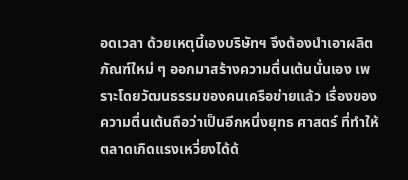อดเวลา ด้วยเหตุนี้เองบริษัทฯ จึงต้องนำเอาผลิตภัณฑ์ใหม่ ๆ ออกมาสร้างความตื่นเต้นนั่นเอง เพราะโดยวัฒนธรรมของคนเครือข่ายแล้ว เรื่องของความตื่นเต้นถือว่าเป็นอีกหนึ่งยุทธ ศาสตร์ ที่ทำให้ตลาดเกิดแรงเหวี่ยงได้ด้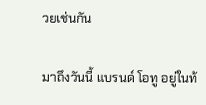วยเช่นกัน

มาถึงวันนี้ แบรนด์ โอทู อยู่ในท้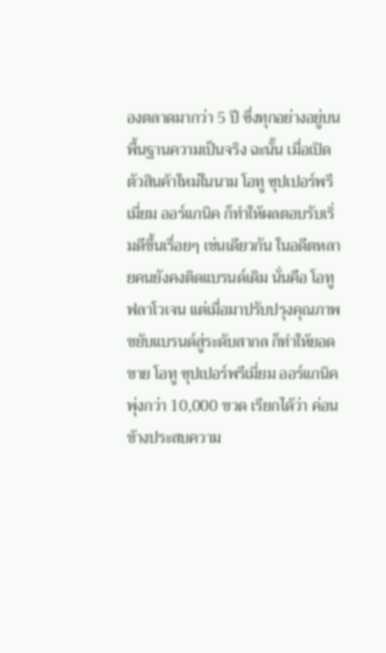องตลาดมากว่า 5 ปี ซึ่งทุกอย่างอยู่บนพื้นฐานความเป็นจริง ฉะนั้น เมื่อเปิดตัวสินค้าใหม่ในนาม โอทู ซุปเปอร์พรีเมี่ยม ออร์แกนิค ก็ทำให้ผลตอบรับเริ่มดีขึ้นเรื่อยๆ เช่นเดียวกัน ในอดีตหลายคนยังคงติดแบรนด์เดิม นั่นคือ โอทู ฟลาโวเจน แต่เมื่อมาปรับปรุงคุณภาพขยับแบรนด์สู่ระดับสากล ก็ทำให้ยอดขาย โอทู ซุปเปอร์พรีเมี่ยม ออร์แกนิค พุ่งกว่า 10,000 ขวด เรียกได้ว่า ค่อนข้างประสบความ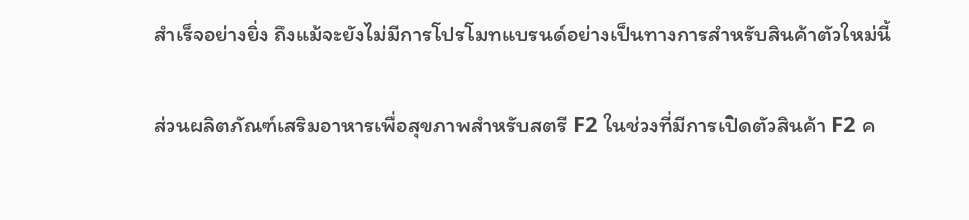สำเร็จอย่างยิ่ง ถึงแม้จะยังไม่มีการโปรโมทแบรนด์อย่างเป็นทางการสำหรับสินค้าตัวใหม่นี้

ส่วนผลิตภัณฑ์เสริมอาหารเพื่อสุขภาพสำหรับสตรี F2 ในช่วงที่มีการเปิดตัวสินค้า F2 ค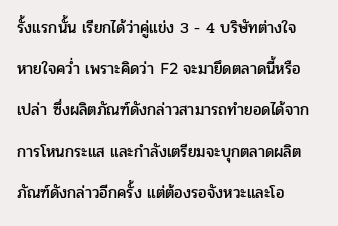รั้งแรกนั้น เรียกได้ว่าคู่แข่ง 3 - 4 บริษัทต่างใจหายใจคว่ำ เพราะคิดว่า F2 จะมายึดตลาดนี้หรือเปล่า ซึ่งผลิตภัณฑ์ดังกล่าวสามารถทำยอดได้จากการโหนกระแส และกำลังเตรียมจะบุกตลาดผลิตภัณฑ์ดังกล่าวอีกครั้ง แต่ต้องรอจังหวะและโอ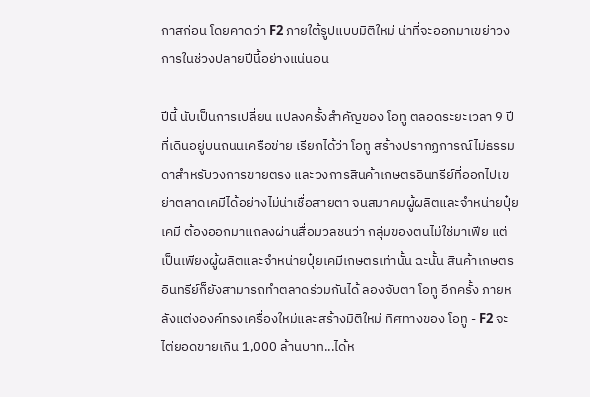กาสก่อน โดยคาดว่า F2 ภายใต้รูปแบบมิติใหม่ น่าที่จะออกมาเขย่าวงการในช่วงปลายปีนี้อย่างแน่นอน

ปีนี้ นับเป็นการเปลี่ยน แปลงครั้งสำคัญของ โอทู ตลอดระยะเวลา 9 ปีที่เดินอยู่บนถนนเครือข่าย เรียกได้ว่า โอทู สร้างปรากฏการณ์ไม่ธรรมดาสำหรับวงการขายตรง และวงการสินค้าเกษตรอินทรีย์ที่ออกไปเขย่าตลาดเคมีได้อย่างไม่น่าเชื่อสายตา จนสมาคมผู้ผลิตและจำหน่ายปุ๋ยเคมี ต้องออกมาแถลงผ่านสื่อมวลชนว่า กลุ่มของตนไม่ใช่มาเฟีย แต่เป็นเพียงผู้ผลิตและจำหน่ายปุ๋ยเคมีเกษตรเท่านั้น ฉะนั้น สินค้าเกษตรอินทรีย์ก็ยังสามารถทำตลาดร่วมกันได้ ลองจับตา โอทู อีกครั้ง ภายหลังแต่งองค์ทรงเครื่องใหม่และสร้างมิติใหม่ ทิศทางของ โอทู - F2 จะไต่ยอดขายเกิน 1,000 ล้านบาท...ได้ห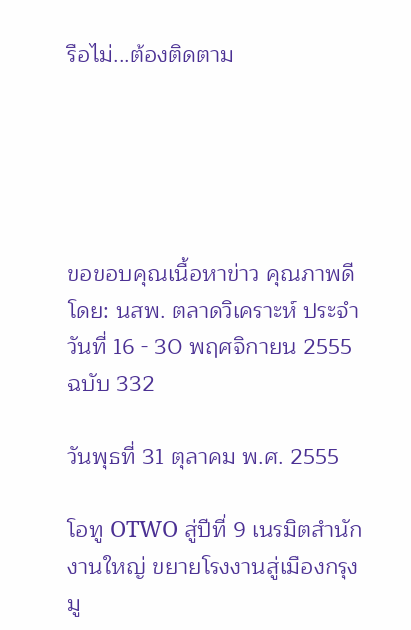รือไม่...ต้องติดตาม





ขอขอบคุณเนื้อหาข่าว คุณภาพดี โดย: นสพ. ตลาดวิเคราะห์ ประจำวันที่ 16 - 30 พฤศจิกายน 2555 ฉบับ 332

วันพุธที่ 31 ตุลาคม พ.ศ. 2555

โอทู OTWO สู่ปีที่ 9 เนรมิตสำนักงานใหญ่ ขยายโรงงานสู่เมืองกรุงมู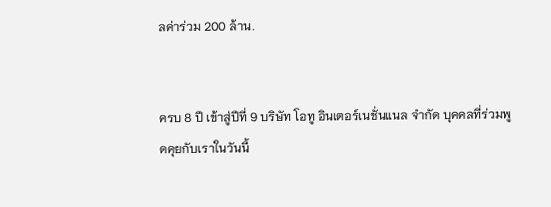ลค่าร่วม 200 ล้าน.


ครบ 8 ปี เข้าสู่ปีที่ 9 บริษัท โอทู อินเตอร์เนชั่นแนล จำกัด บุคคลที่ร่วมพูดคุยกับเราในวันนี้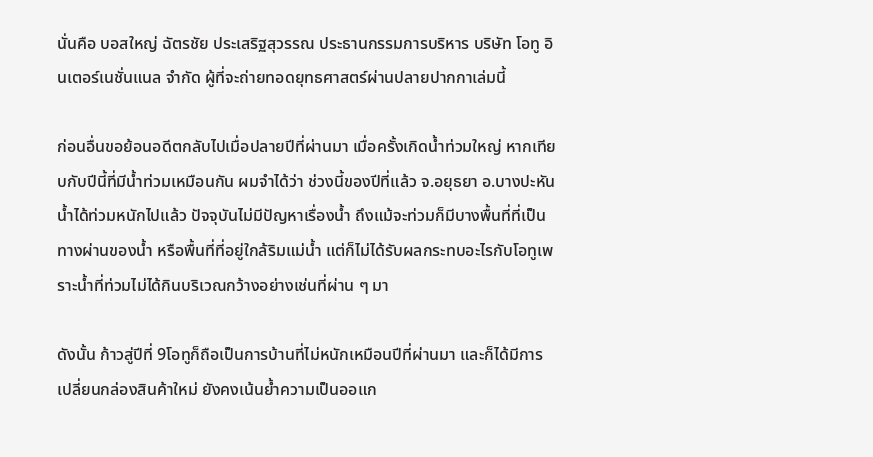นั่นคือ บอสใหญ่ ฉัตรชัย ประเสริฐสุวรรณ ประธานกรรมการบริหาร บริษัท โอทู อินเตอร์เนชั่นแนล จำกัด ผู้ที่จะถ่ายทอดยุทธศาสตร์ผ่านปลายปากกาเล่มนี้

ก่อนอื่นขอย้อนอดีตกลับไปเมื่อปลายปีที่ผ่านมา เมื่อครั้งเกิดน้ำท่วมใหญ่ หากเทียบกับปีนี้ที่มีน้ำท่วมเหมือนกัน ผมจำได้ว่า ช่วงนี้ของปีที่แล้ว จ.อยุธยา อ.บางปะหัน น้ำได้ท่วมหนักไปแล้ว ปัจจุบันไม่มีปัญหาเรื่องน้ำ ถึงแม้จะท่วมก็มีบางพื้นที่ที่เป็นทางผ่านของน้ำ หรือพื้นที่ที่อยู่ใกล้ริมแม่น้ำ แต่ก็ไม่ได้รับผลกระทบอะไรกับโอทูเพราะน้ำที่ท่วมไม่ได้กินบริเวณกว้างอย่างเช่นที่ผ่าน ๆ มา

ดังนั้น ก้าวสู่ปีที่ 9โอทูก็ถือเป็นการบ้านที่ไม่หนักเหมือนปีที่ผ่านมา และก็ได้มีการเปลี่ยนกล่องสินค้าใหม่ ยังคงเน้นย้ำความเป็นออแก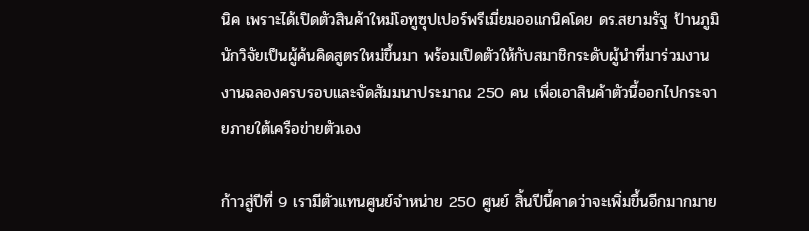นิค เพราะได้เปิดตัวสินค้าใหม่โอทูซุปเปอร์พรีเมี่ยมออแกนิคโดย ดร.สยามรัฐ ป้านภูมิ นักวิจัยเป็นผู้ค้นคิดสูตรใหม่ขึ้นมา พร้อมเปิดตัวให้กับสมาชิกระดับผู้นำที่มาร่วมงานงานฉลองครบรอบและจัดสัมมนาประมาณ 250 คน เพื่อเอาสินค้าตัวนี้ออกไปกระจายภายใต้เครือข่ายตัวเอง

ก้าวสู่ปีที่ 9 เรามีตัวแทนศูนย์จำหน่าย 250 ศูนย์ สิ้นปีนี้คาดว่าจะเพิ่มขึ้นอีกมากมาย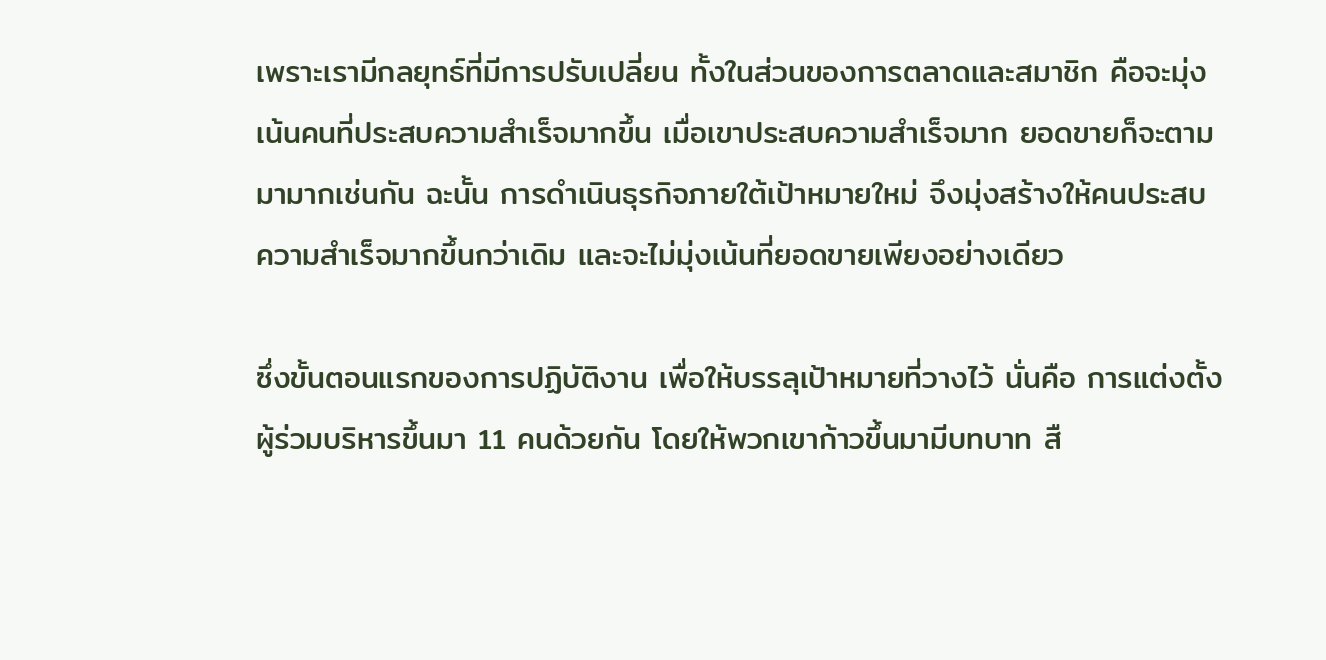เพราะเรามีกลยุทธ์ที่มีการปรับเปลี่ยน ทั้งในส่วนของการตลาดและสมาชิก คือจะมุ่งเน้นคนที่ประสบความสำเร็จมากขึ้น เมื่อเขาประสบความสำเร็จมาก ยอดขายก็จะตามมามากเช่นกัน ฉะนั้น การดำเนินธุรกิจภายใต้เป้าหมายใหม่ จึงมุ่งสร้างให้คนประสบความสำเร็จมากขึ้นกว่าเดิม และจะไม่มุ่งเน้นที่ยอดขายเพียงอย่างเดียว

ซึ่งขั้นตอนแรกของการปฏิบัติงาน เพื่อให้บรรลุเป้าหมายที่วางไว้ นั่นคือ การแต่งตั้งผู้ร่วมบริหารขึ้นมา 11 คนด้วยกัน โดยให้พวกเขาก้าวขึ้นมามีบทบาท สื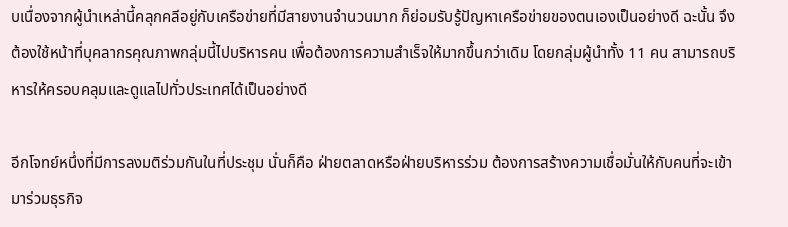บเนื่องจากผู้นำเหล่านี้คลุกคลีอยู่กับเครือข่ายที่มีสายงานจำนวนมาก ก็ย่อมรับรู้ปัญหาเครือข่ายของตนเองเป็นอย่างดี ฉะนั้น จึงต้องใช้หน้าที่บุคลากรคุณภาพกลุ่มนี้ไปบริหารคน เพื่อต้องการความสำเร็จให้มากขึ้นกว่าเดิม โดยกลุ่มผู้นำทั้ง 11 คน สามารถบริหารให้ครอบคลุมและดูแลไปทั่วประเทศได้เป็นอย่างดี

อีกโจทย์หนึ่งที่มีการลงมติร่วมกันในที่ประชุม นั่นก็คือ ฝ่ายตลาดหรือฝ่ายบริหารร่วม ต้องการสร้างความเชื่อมั่นให้กับคนที่จะเข้ามาร่วมธุรกิจ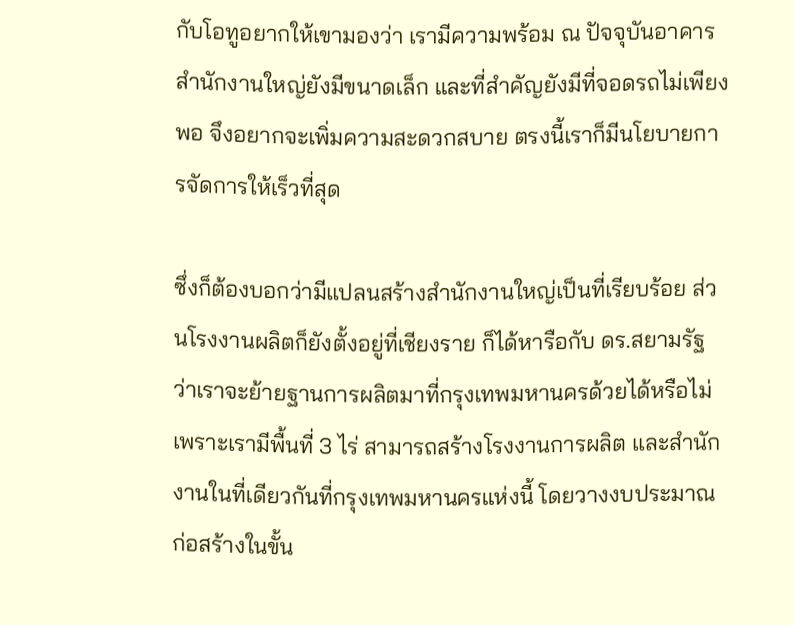กับโอทูอยากให้เขามองว่า เรามีความพร้อม ณ ปัจจุบันอาคารสำนักงานใหญ่ยังมีขนาดเล็ก และที่สำคัญยังมีที่จอดรถไม่เพียงพอ จึงอยากจะเพิ่มความสะดวกสบาย ตรงนี้เราก็มีนโยบายการจัดการให้เร็วที่สุด

ซึ่งก็ต้องบอกว่ามีแปลนสร้างสำนักงานใหญ่เป็นที่เรียบร้อย ส่วนโรงงานผลิตก็ยังตั้งอยู่ที่เชียงราย ก็ได้หารือกับ ดร.สยามรัฐ ว่าเราจะย้ายฐานการผลิตมาที่กรุงเทพมหานครด้วยได้หรือไม่ เพราะเรามีพื้นที่ 3 ไร่ สามารถสร้างโรงงานการผลิต และสำนักงานในที่เดียวกันที่กรุงเทพมหานครแห่งนี้ โดยวางงบประมาณก่อสร้างในขั้น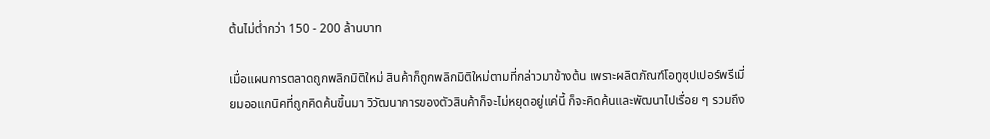ต้นไม่ต่ำกว่า 150 - 200 ล้านบาท

เมื่อแผนการตลาดถูกพลิกมิติใหม่ สินค้าก็ถูกพลิกมิติใหม่ตามที่กล่าวมาข้างต้น เพราะผลิตภัณฑ์โอทูซุปเปอร์พรีเมี่ยมออแกนิคที่ถูกคิดค้นขึ้นมา วิวัฒนาการของตัวสินค้าก็จะไม่หยุดอยู่แค่นี้ ก็จะคิดค้นและพัฒนาไปเรื่อย ๆ รวมถึง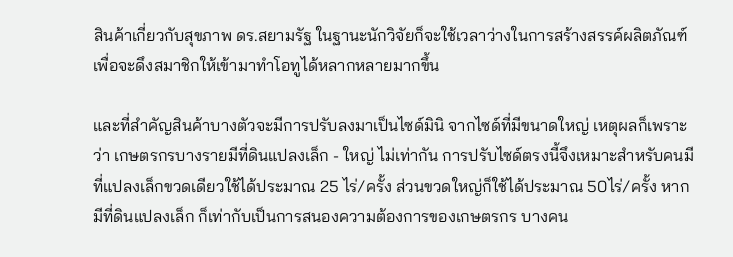สินค้าเกี่ยวกับสุขภาพ ดร.สยามรัฐ ในฐานะนักวิจัยก็จะใช้เวลาว่างในการสร้างสรรค์ผลิตภัณฑ์ เพื่อจะดึงสมาชิกให้เข้ามาทำโอทูได้หลากหลายมากขึ้น

และที่สำคัญสินค้าบางตัวจะมีการปรับลงมาเป็นไซด์มินิ จากไซด์ที่มีขนาดใหญ่ เหตุผลก็เพราะว่า เกษตรกรบางรายมีที่ดินแปลงเล็ก - ใหญ่ ไม่เท่ากัน การปรับไซด์ตรงนี้จึงเหมาะสำหรับคนมีที่แปลงเล็กขวดเดียวใช้ได้ประมาณ 25 ไร่/ครั้ง ส่วนขวดใหญ่ก็ใช้ได้ประมาณ 50ไร่/ครั้ง หากมีที่ดินแปลงเล็ก ก็เท่ากับเป็นการสนองความต้องการของเกษตรกร บางคน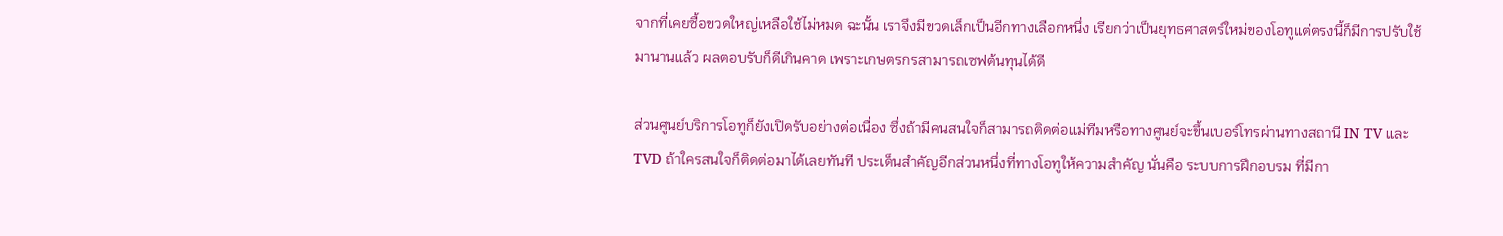จากที่เคยซื้อขวดใหญ่เหลือใช้ไม่หมด ฉะนั้น เราจึงมีขวดเล็กเป็นอีกทางเลือกหนึ่ง เรียกว่าเป็นยุทธศาสตร์ใหม่ของโอทูแต่ตรงนี้ก็มีการปรับใช้มานานแล้ว ผลตอบรับก็ดีเกินคาด เพราะเกษตรกรสามารถเซฟต้นทุนได้ดี

ส่วนศูนย์บริการโอทูก็ยังเปิดรับอย่างต่อเนื่อง ซึ่งถ้ามีคนสนใจก็สามารถติดต่อแม่ทีมหรือทางศูนย์จะขึ้นเบอร์โทรผ่านทางสถานี IN TV และ TVD ถ้าใครสนใจก็ติดต่อมาได้เลยทันที ประเด็นสำคัญอีกส่วนหนึ่งที่ทางโอทูให้ความสำคัญ นั่นคือ ระบบการฝึกอบรม ที่มีกา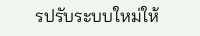รปรับระบบใหม่ให้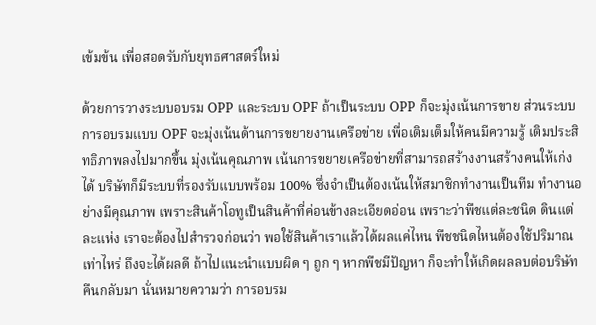เข้มข้น เพื่อสอดรับกับยุทธศาสตร์ใหม่

ด้วยการวางระบบอบรม OPP และระบบ OPF ถ้าเป็นระบบ OPP ก็จะมุ่งเน้นการขาย ส่วนระบบการอบรมแบบ OPF จะมุ่งเน้นด้านการขยายงานเครือข่าย เพื่อเติมเต็มให้คนมีความรู้ เติมประสิทธิภาพลงไปมากขึ้น มุ่งเน้นคุณภาพ เน้นการขยายเครือข่ายที่สามารถสร้างงานสร้างคนให้เก่งได้ บริษัทก็มีระบบที่รองรับแบบพร้อม 100% ซึ่งจำเป็นต้องเน้นให้สมาชิกทำงานเป็นทีม ทำงานอย่างมีคุณภาพ เพราะสินค้าโอทูเป็นสินค้าที่ค่อนข้างละเอียดอ่อน เพราะว่าพืชแต่ละชนิด ดินแต่ละแห่ง เราจะต้องไปสำรวจก่อนว่า พอใช้สินค้าเราแล้วได้ผลแค่ไหน พืชชนิดไหนต้องใช้ปริมาณเท่าไหร่ ถึงจะได้ผลดี ถ้าไปแนะนำแบบผิด ๆ ถูก ๆ หากพืชมีปัญหา ก็จะทำให้เกิดผลลบต่อบริษัทคืนกลับมา นั่นหมายความว่า การอบรม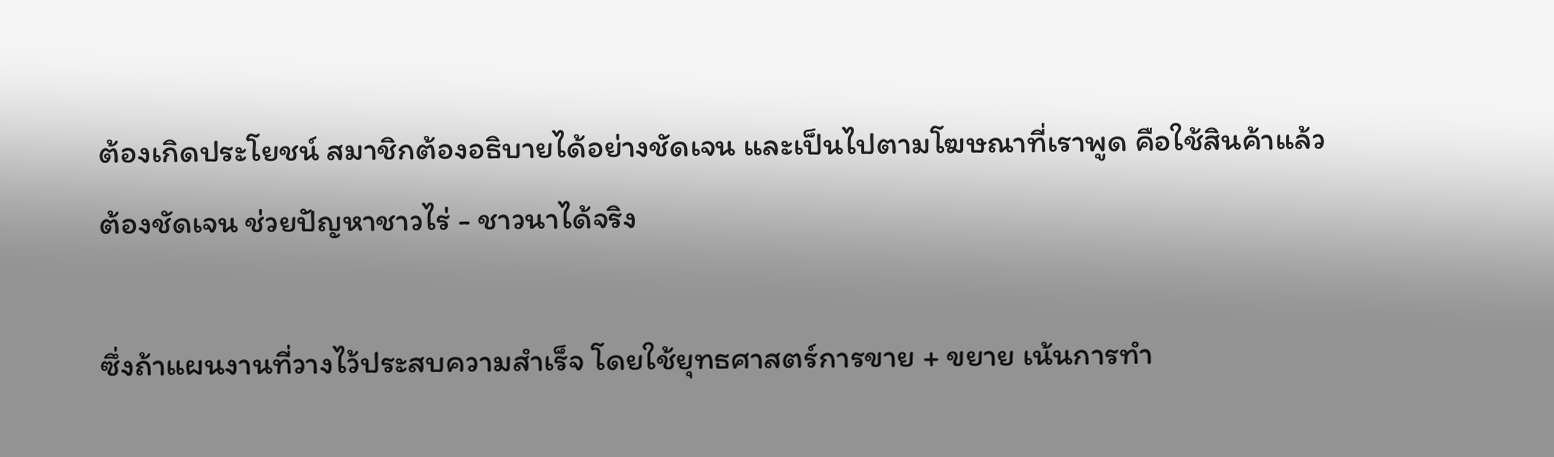ต้องเกิดประโยชน์ สมาชิกต้องอธิบายได้อย่างชัดเจน และเป็นไปตามโฆษณาที่เราพูด คือใช้สินค้าแล้วต้องชัดเจน ช่วยปัญหาชาวไร่ - ชาวนาได้จริง

ซึ่งถ้าแผนงานที่วางไว้ประสบความสำเร็จ โดยใช้ยุทธศาสตร์การขาย + ขยาย เน้นการทำ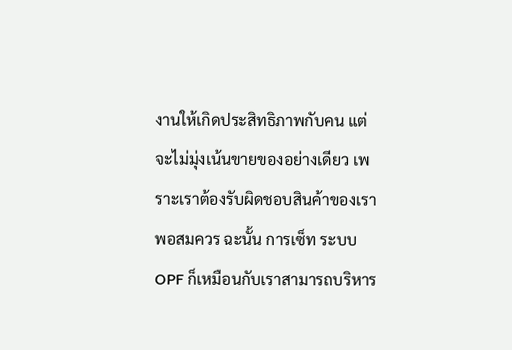งานให้เกิดประสิทธิภาพกับคน แต่จะไม่มุ่งเน้นขายของอย่างเดียว เพราะเราต้องรับผิดชอบสินค้าของเราพอสมควร ฉะนั้น การเซ็ท ระบบ OPF ก็เหมือนกับเราสามารถบริหาร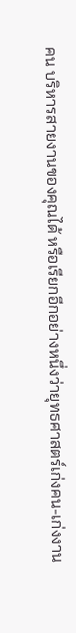คน บริหารสายงานของคุณได้ หรือเรียกอีกอย่างหนึ่งว่ายุทธศาสตร์เก่งคน-เก่งงาน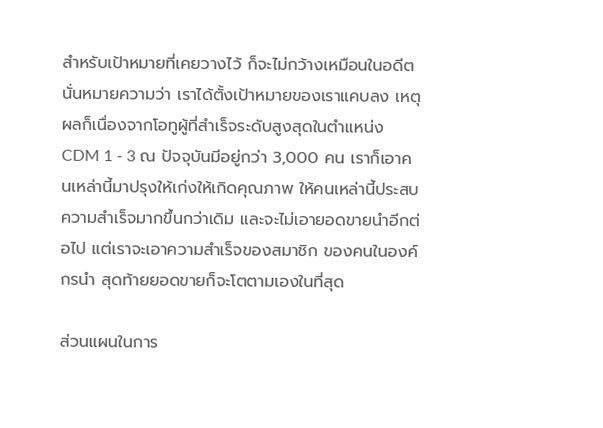สำหรับเป้าหมายที่เคยวางไว้ ก็จะไม่กว้างเหมือนในอดีต นั่นหมายความว่า เราได้ตั้งเป้าหมายของเราแคบลง เหตุผลก็เนื่องจากโอทูผู้ที่สำเร็จระดับสูงสุดในตำแหน่ง CDM 1 - 3 ณ ปัจจุบันมีอยู่กว่า 3,000 คน เราก็เอาคนเหล่านี้มาปรุงให้เก่งให้เกิดคุณภาพ ให้คนเหล่านี้ประสบความสำเร็จมากขึ้นกว่าเดิม และจะไม่เอายอดขายนำอีกต่อไป แต่เราจะเอาความสำเร็จของสมาชิก ของคนในองค์กรนำ สุดท้ายยอดขายก็จะโตตามเองในที่สุด

ส่วนแผนในการ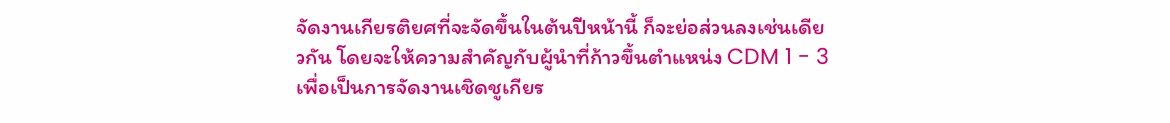จัดงานเกียรติยศที่จะจัดขึ้นในต้นปีหน้านี้ ก็จะย่อส่วนลงเช่นเดียวกัน โดยจะให้ความสำคัญกับผู้นำที่ก้าวขึ้นตำแหน่ง CDM 1 - 3 เพื่อเป็นการจัดงานเชิดชูเกียร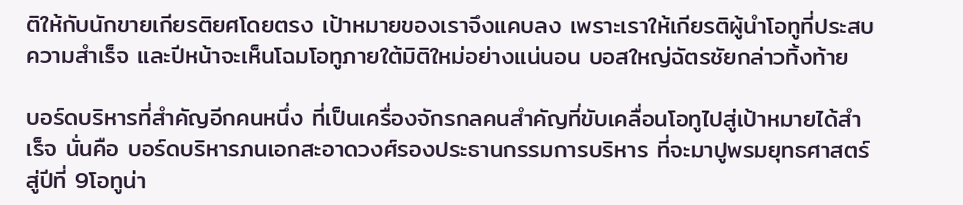ติให้กับนักขายเกียรติยศโดยตรง เป้าหมายของเราจึงแคบลง เพราะเราให้เกียรติผู้นำโอทูที่ประสบความสำเร็จ และปีหน้าจะเห็นโฉมโอทูภายใต้มิติใหม่อย่างแน่นอน บอสใหญ่ฉัตรชัยกล่าวทิ้งท้าย

บอร์ดบริหารที่สำคัญอีกคนหนึ่ง ที่เป็นเครื่องจักรกลคนสำคัญที่ขับเคลื่อนโอทูไปสู่เป้าหมายได้สำเร็จ นั่นคือ บอร์ดบริหารภนเอกสะอาดวงศ์รองประธานกรรมการบริหาร ที่จะมาปูพรมยุทธศาสตร์สู่ปีที่ 9โอทูน่า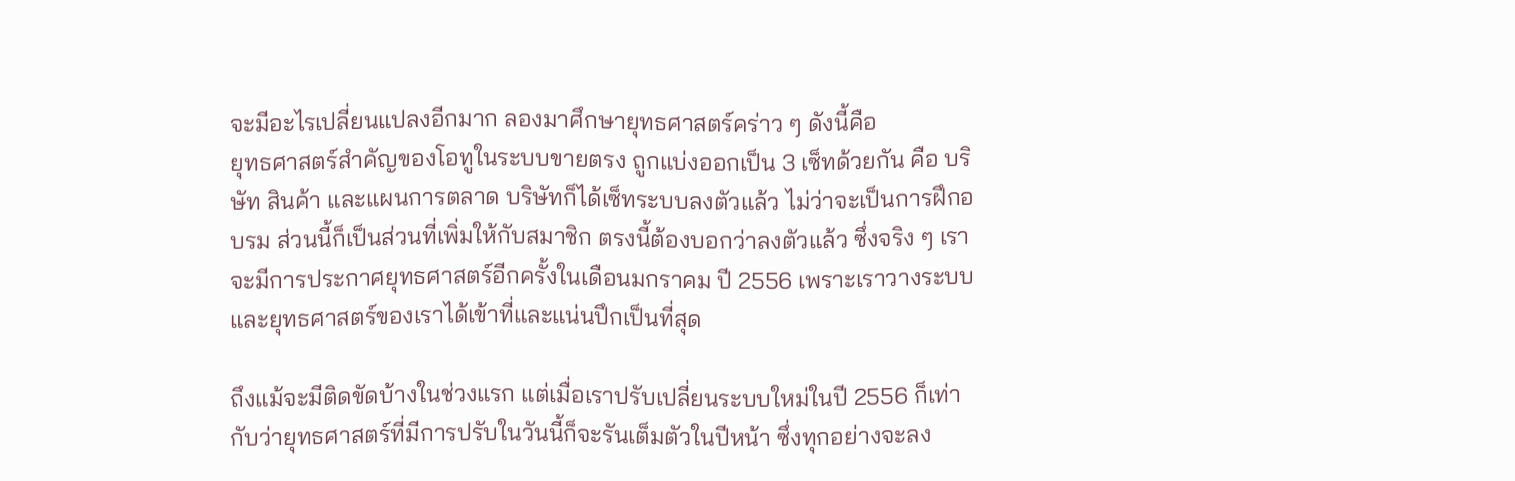จะมีอะไรเปลี่ยนแปลงอีกมาก ลองมาศึกษายุทธศาสตร์คร่าว ๆ ดังนี้คือ
ยุทธศาสตร์สำคัญของโอทูในระบบขายตรง ถูกแบ่งออกเป็น 3 เซ็ทด้วยกัน คือ บริษัท สินค้า และแผนการตลาด บริษัทก็ได้เซ็ทระบบลงตัวแล้ว ไม่ว่าจะเป็นการฝึกอบรม ส่วนนี้ก็เป็นส่วนที่เพิ่มให้กับสมาชิก ตรงนี้ต้องบอกว่าลงตัวแล้ว ซึ่งจริง ๆ เราจะมีการประกาศยุทธศาสตร์อีกครั้งในเดือนมกราคม ปี 2556 เพราะเราวางระบบและยุทธศาสตร์ของเราได้เข้าที่และแน่นปึกเป็นที่สุด

ถึงแม้จะมีติดขัดบ้างในช่วงแรก แต่เมื่อเราปรับเปลี่ยนระบบใหม่ในปี 2556 ก็เท่ากับว่ายุทธศาสตร์ที่มีการปรับในวันนี้ก็จะรันเต็มตัวในปีหน้า ซึ่งทุกอย่างจะลง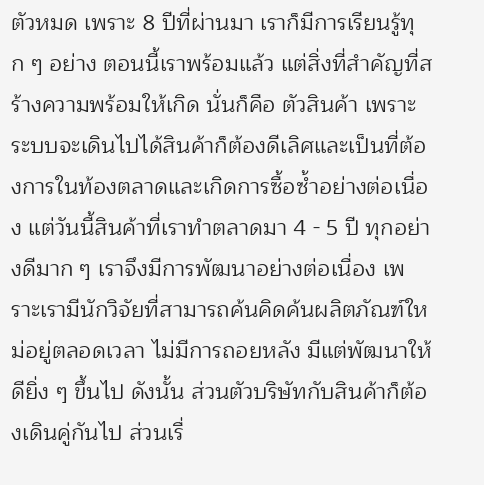ตัวหมด เพราะ 8 ปีที่ผ่านมา เราก็มีการเรียนรู้ทุก ๆ อย่าง ตอนนี้เราพร้อมแล้ว แต่สิ่งที่สำคัญที่สร้างความพร้อมให้เกิด นั่นก็คือ ตัวสินค้า เพราะระบบจะเดินไปได้สินค้าก็ต้องดีเลิศและเป็นที่ต้องการในท้องตลาดและเกิดการซื้อซ้ำอย่างต่อเนื่อง แต่วันนี้สินค้าที่เราทำตลาดมา 4 - 5 ปี ทุกอย่างดีมาก ๆ เราจึงมีการพัฒนาอย่างต่อเนื่อง เพราะเรามีนักวิจัยที่สามารถค้นคิดค้นผลิตภัณฑ์ใหม่อยู่ตลอดเวลา ไม่มีการถอยหลัง มีแต่พัฒนาให้ดียิ่ง ๆ ขึ้นไป ดังนั้น ส่วนตัวบริษัทกับสินค้าก็ต้องเดินคู่กันไป ส่วนเรื่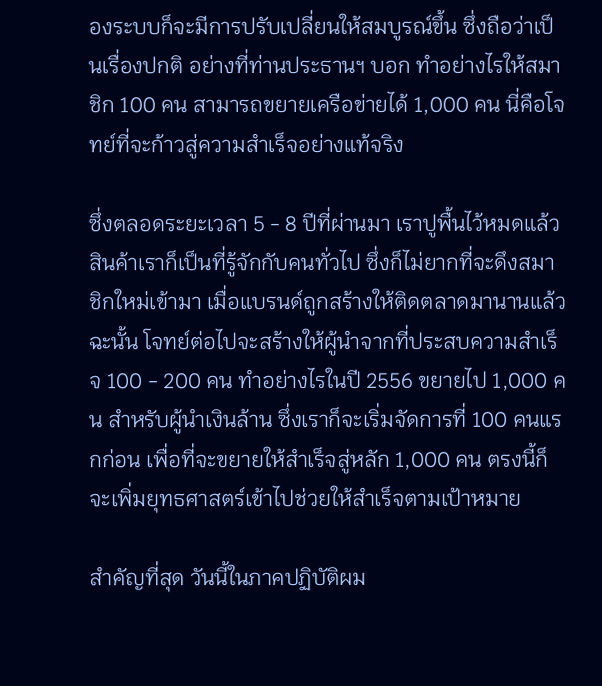องระบบก็จะมีการปรับเปลี่ยนให้สมบูรณ์ขึ้น ซึ่งถือว่าเป็นเรื่องปกติ อย่างที่ท่านประธานฯ บอก ทำอย่างไรให้สมาชิก 100 คน สามารถขยายเครือข่ายได้ 1,000 คน นี่คือโจทย์ที่จะก้าวสู่ความสำเร็จอย่างแท้จริง

ซึ่งตลอดระยะเวลา 5 - 8 ปีที่ผ่านมา เราปูพื้นไว้หมดแล้ว สินค้าเราก็เป็นที่รู้จักกับคนทั่วไป ซึ่งก็ไม่ยากที่จะดึงสมาชิกใหม่เข้ามา เมื่อแบรนด์ถูกสร้างให้ติดตลาดมานานแล้ว ฉะนั้น โจทย์ต่อไปจะสร้างให้ผู้นำจากที่ประสบความสำเร็จ 100 - 200 คน ทำอย่างไรในปี 2556 ขยายไป 1,000 คน สำหรับผู้นำเงินล้าน ซึ่งเราก็จะเริ่มจัดการที่ 100 คนแรกก่อน เพื่อที่จะขยายให้สำเร็จสู่หลัก 1,000 คน ตรงนี้ก็จะเพิ่มยุทธศาสตร์เข้าไปช่วยให้สำเร็จตามเป้าหมาย

สำคัญที่สุด วันนี้ในภาคปฏิบัติผม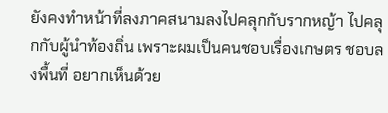ยังคงทำหน้าที่ลงภาคสนามลงไปคลุกกับรากหญ้า ไปคลุกกับผู้นำท้องถิ่น เพราะผมเป็นคนชอบเรื่องเกษตร ชอบลงพื้นที่ อยากเห็นด้วย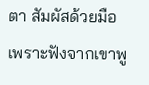ตา สัมผัสด้วยมือ เพราะฟังจากเขาพู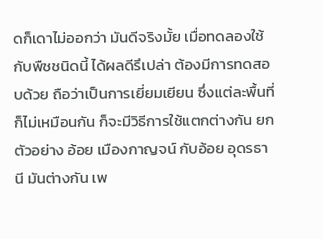ดก็เดาไม่ออกว่า มันดีจริงมั้ย เมื่อทดลองใช้กับพืชชนิดนี้ ได้ผลดีรึเปล่า ต้องมีการทดสอบด้วย ถือว่าเป็นการเยี่ยมเยียน ซึ่งแต่ละพื้นที่ก็ไม่เหมือนกัน ก็จะมีวิธีการใช้แตกต่างกัน ยกตัวอย่าง อ้อย เมืองกาญจน์ กับอ้อย อุดรธานี มันต่างกัน เพ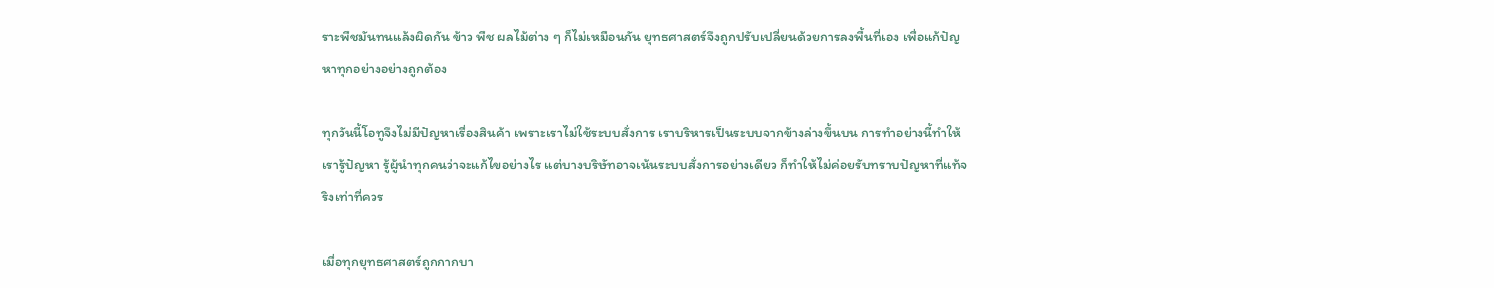ราะพืชมันทนแล้งผิดกัน ข้าว พืช ผลไม้ต่าง ๆ ก็ไม่เหมือนกัน ยุทธศาสตร์จึงถูกปรับเปลี่ยนด้วยการลงพื้นที่เอง เพื่อแก้ปัญหาทุกอย่างอย่างถูกต้อง

ทุกวันนี้โอทูจึงไม่มีปัญหาเรื่องสินค้า เพราะเราไม่ใช้ระบบสั่งการ เราบริหารเป็นระบบจากข้างล่างขึ้นบน การทำอย่างนี้ทำให้เรารู้ปัญหา รู้ผู้นำทุกคนว่าจะแก้ไขอย่างไร แต่บางบริษัทอาจเน้นระบบสั่งการอย่างเดียว ก็ทำให้ไม่ค่อยรับทราบปัญหาที่แท้จริงเท่าที่ควร

เมื่อทุกยุทธศาสตร์ถูกกากบา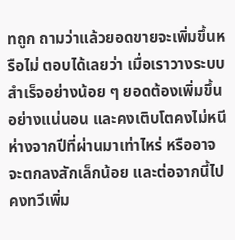ทถูก ถามว่าแล้วยอดขายจะเพิ่มขึ้นหรือไม่ ตอบได้เลยว่า เมื่อเราวางระบบสำเร็จอย่างน้อย ๆ ยอดต้องเพิ่มขึ้นอย่างแน่นอน และคงเติบโตคงไม่หนีห่างจากปีที่ผ่านมาเท่าไหร่ หรืออาจจะตกลงสักเล็กน้อย และต่อจากนี้ไปคงทวีเพิ่ม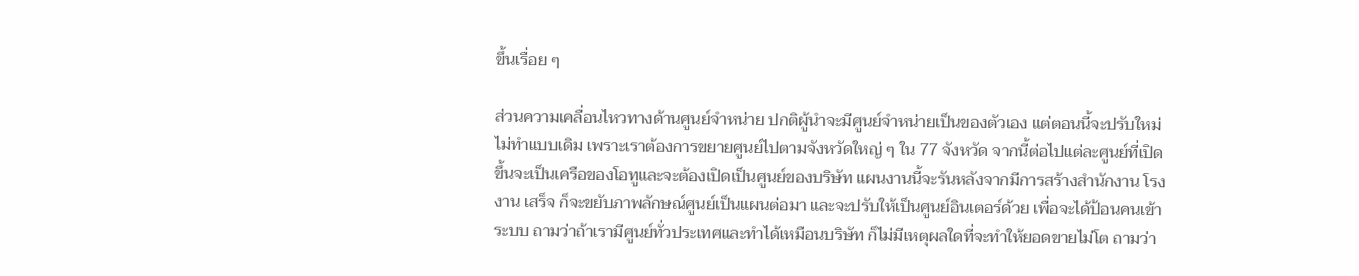ขึ้นเรื่อย ๆ

ส่วนความเคลื่อนไหวทางด้านศูนย์จำหน่าย ปกติผู้นำจะมีศูนย์จำหน่ายเป็นของตัวเอง แต่ตอนนี้จะปรับใหม่ไม่ทำแบบเดิม เพราะเราต้องการขยายศูนย์ไปตามจังหวัดใหญ่ ๆ ใน 77 จังหวัด จากนี้ต่อไปแต่ละศูนย์ที่เปิดขึ้นจะเป็นเครือของโอทูและจะต้องเปิดเป็นศูนย์ของบริษัท แผนงานนี้จะรันหลังจากมีการสร้างสำนักงาน โรงงาน เสร็จ ก็จะขยับภาพลักษณ์ศูนย์เป็นแผนต่อมา และจะปรับให้เป็นศูนย์อินเตอร์ด้วย เพื่อจะได้ป้อนคนเข้าระบบ ถามว่าถ้าเรามีศูนย์ทั่วประเทศและทำได้เหมือนบริษัท ก็ไม่มีเหตุผลใดที่จะทำให้ยอดขายไม่โต ถามว่า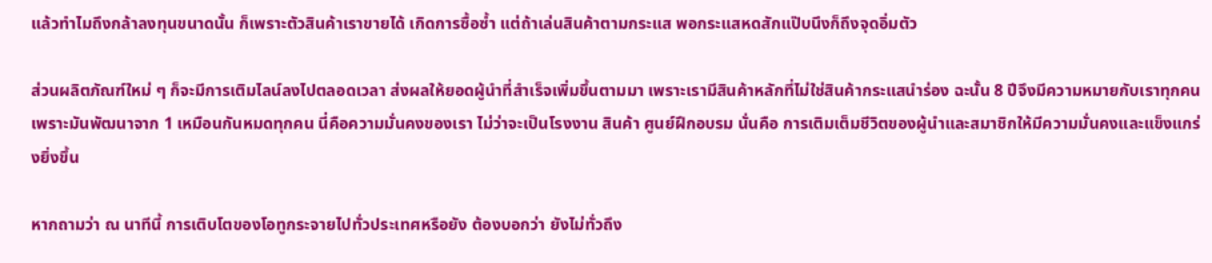แล้วทำไมถึงกล้าลงทุนขนาดนั้น ก็เพราะตัวสินค้าเราขายได้ เกิดการซื้อซ้ำ แต่ถ้าเล่นสินค้าตามกระแส พอกระแสหดสักแป๊บนึงก็ถึงจุดอิ่มตัว

ส่วนผลิตภัณฑ์ใหม่ ๆ ก็จะมีการเติมไลน์ลงไปตลอดเวลา ส่งผลให้ยอดผู้นำที่สำเร็จเพิ่มขึ้นตามมา เพราะเรามีสินค้าหลักที่ไม่ใช่สินค้ากระแสนำร่อง ฉะนั้น 8 ปีจึงมีความหมายกับเราทุกคน เพราะมันพัฒนาจาก 1 เหมือนกันหมดทุกคน นี่คือความมั่นคงของเรา ไม่ว่าจะเป็นโรงงาน สินค้า ศูนย์ฝึกอบรม นั่นคือ การเติมเต็มชีวิตของผู้นำและสมาชิกให้มีความมั่นคงและแข็งแกร่งยิ่งขึ้น

หากถามว่า ณ นาทีนี้ การเติบโตของโอทูกระจายไปทั่วประเทศหรือยัง ต้องบอกว่า ยังไม่ทั่วถึง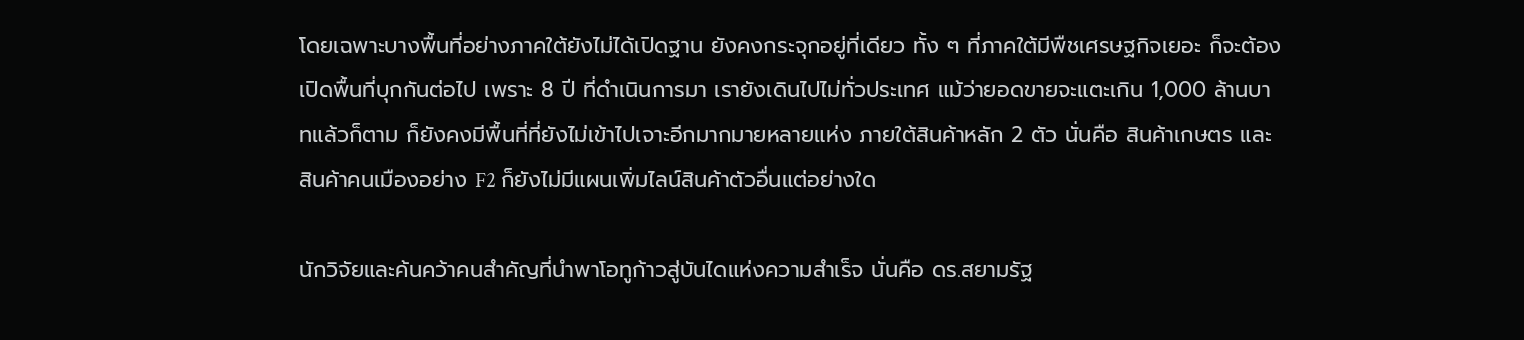โดยเฉพาะบางพื้นที่อย่างภาคใต้ยังไม่ได้เปิดฐาน ยังคงกระจุกอยู่ที่เดียว ทั้ง ๆ ที่ภาคใต้มีพืชเศรษฐกิจเยอะ ก็จะต้องเปิดพื้นที่บุกกันต่อไป เพราะ 8 ปี ที่ดำเนินการมา เรายังเดินไปไม่ทั่วประเทศ แม้ว่ายอดขายจะแตะเกิน 1,000 ล้านบาทแล้วก็ตาม ก็ยังคงมีพื้นที่ที่ยังไม่เข้าไปเจาะอีกมากมายหลายแห่ง ภายใต้สินค้าหลัก 2 ตัว นั่นคือ สินค้าเกษตร และสินค้าคนเมืองอย่าง F2 ก็ยังไม่มีแผนเพิ่มไลน์สินค้าตัวอื่นแต่อย่างใด

นักวิจัยและค้นคว้าคนสำคัญที่นำพาโอทูก้าวสู่บันไดแห่งความสำเร็จ นั่นคือ ดร.สยามรัฐ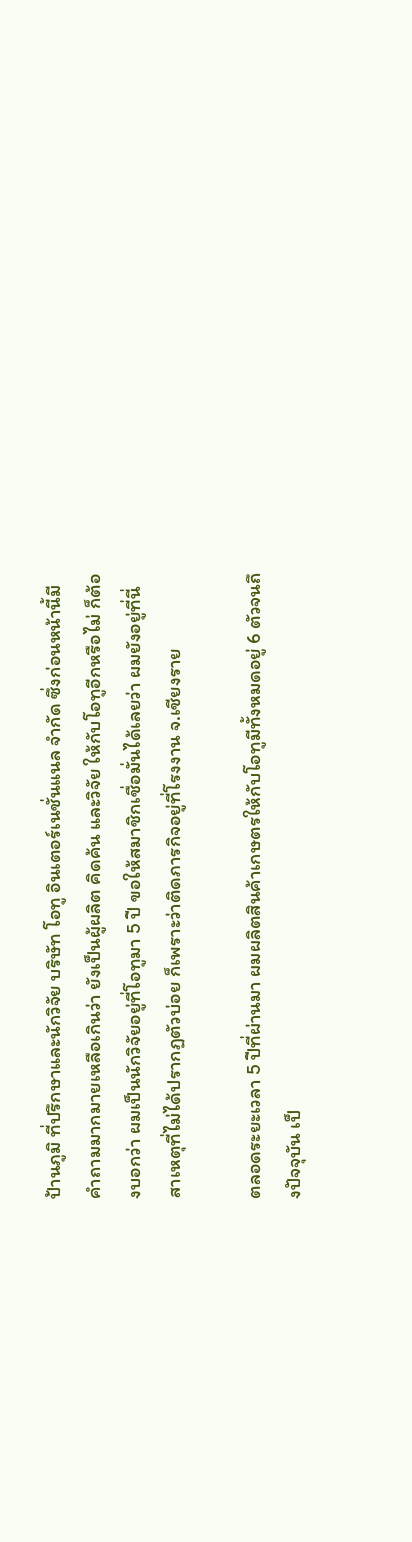ป้านภูมิ ที่ปรึกษาและนักวิจัย บริษัท โอทู อินเตอร์เนชั่นแนล จำกัด ซึ่งก่อนหน้านี้มีคำถามมากมายเหลือเกินว่า ยังเป็นผู้ผลิต คิดค้น และวิจัย ให้กับโอทูอีกหรือไม่ ก็ต้องบอกว่า ผมเป็นนักวิจัยอยู่ที่โอทูมา 5 ปี ขอให้สมาชิกเชื่อมั่นได้เลยว่า ผมยังอยู่ที่นี่ สาเหตุที่ไม่ได้ปรากฏตัวบ่อย ก็เพราะว่าติดภารกิจอยู่ที่โรงงาน จ.เชียงราย

ตลอดระยะเวลา 5 ปีที่ผ่านมา ผมผลิตสินค้าเกษตรให้กับโอทูมีทั้งหมดอยู่ 6 ตัวจนถึงปัจจุบัน เป็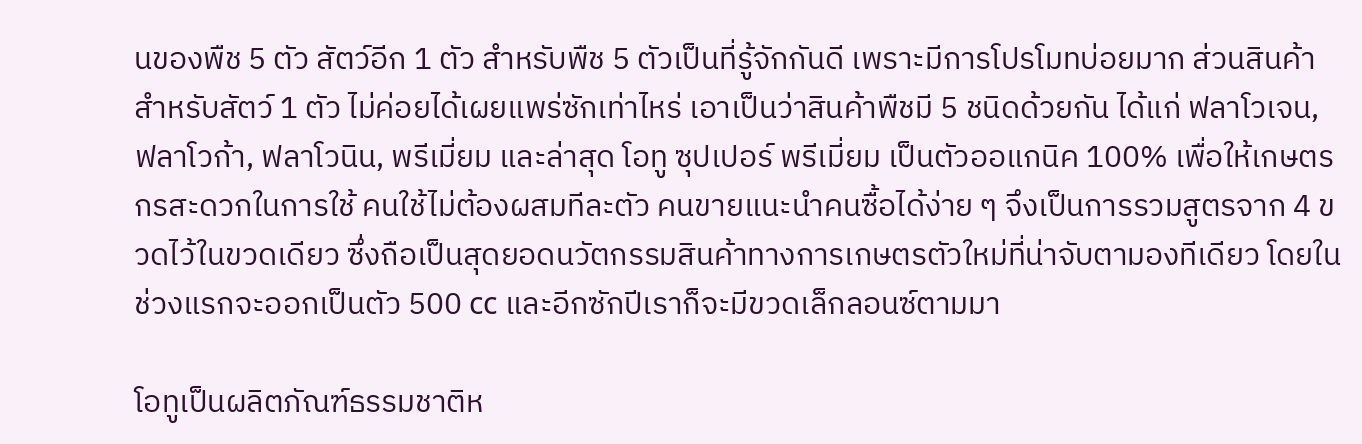นของพืช 5 ตัว สัตว์อีก 1 ตัว สำหรับพืช 5 ตัวเป็นที่รู้จักกันดี เพราะมีการโปรโมทบ่อยมาก ส่วนสินค้าสำหรับสัตว์ 1 ตัว ไม่ค่อยได้เผยแพร่ซักเท่าไหร่ เอาเป็นว่าสินค้าพืชมี 5 ชนิดด้วยกัน ได้แก่ ฟลาโวเจน, ฟลาโวก้า, ฟลาโวนิน, พรีเมี่ยม และล่าสุด โอทู ซุปเปอร์ พรีเมี่ยม เป็นตัวออแกนิค 100% เพื่อให้เกษตรกรสะดวกในการใช้ คนใช้ไม่ต้องผสมทีละตัว คนขายแนะนำคนซื้อได้ง่าย ๆ จึงเป็นการรวมสูตรจาก 4 ขวดไว้ในขวดเดียว ซึ่งถือเป็นสุดยอดนวัตกรรมสินค้าทางการเกษตรตัวใหม่ที่น่าจับตามองทีเดียว โดยในช่วงแรกจะออกเป็นตัว 500 cc และอีกซักปีเราก็จะมีขวดเล็กลอนซ์ตามมา

โอทูเป็นผลิตภัณฑ์ธรรมชาติห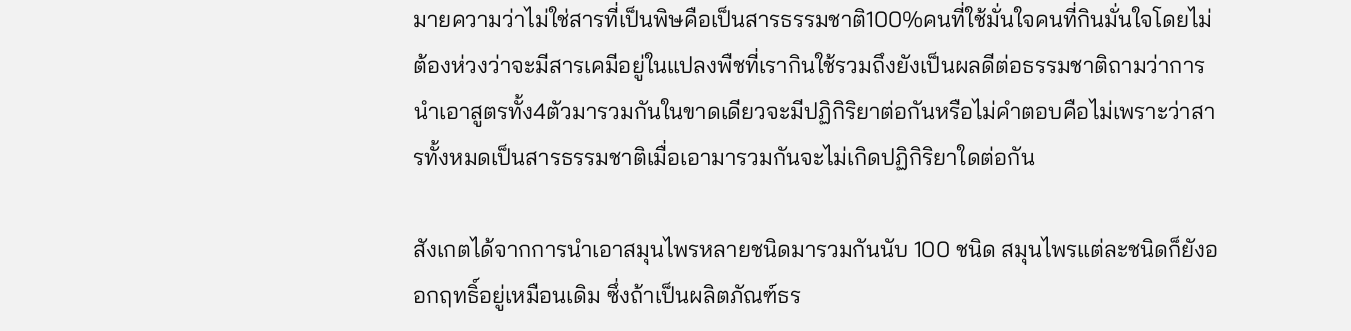มายความว่าไม่ใช่สารที่เป็นพิษคือเป็นสารธรรมชาติ100%คนที่ใช้มั่นใจคนที่กินมั่นใจโดยไม่ต้องห่วงว่าจะมีสารเคมีอยู่ในแปลงพืชที่เรากินใช้รวมถึงยังเป็นผลดีต่อธรรมชาติถามว่าการนำเอาสูตรทั้ง4ตัวมารวมกันในขาดเดียวจะมีปฏิกิริยาต่อกันหรือไม่คำตอบคือไม่เพราะว่าสารทั้งหมดเป็นสารธรรมชาติเมื่อเอามารวมกันจะไม่เกิดปฏิกิริยาใดต่อกัน

สังเกตได้จากการนำเอาสมุนไพรหลายชนิดมารวมกันนับ 100 ชนิด สมุนไพรแต่ละชนิดก็ยังออกฤทธิ์อยู่เหมือนเดิม ซึ่งถ้าเป็นผลิตภัณฑ์ธร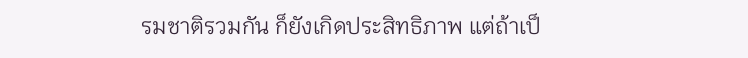รมชาติรวมกัน ก็ยังเกิดประสิทธิภาพ แต่ถ้าเป็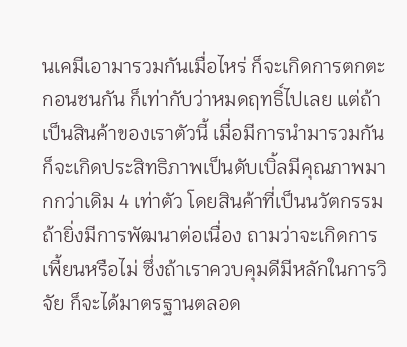นเคมีเอามารวมกันเมื่อไหร่ ก็จะเกิดการตกตะกอนชนกัน ก็เท่ากับว่าหมดฤทธิ์ไปเลย แต่ถ้าเป็นสินค้าของเราตัวนี้ เมื่อมีการนำมารวมกัน ก็จะเกิดประสิทธิภาพเป็นดับเบิ้ลมีคุณภาพมากกว่าเดิม 4 เท่าตัว โดยสินค้าที่เป็นนวัตกรรม ถ้ายิ่งมีการพัฒนาต่อเนื่อง ถามว่าจะเกิดการเพี้ยนหรือไม่ ซึ่งถ้าเราควบคุมดีมีหลักในการวิจัย ก็จะได้มาตรฐานตลอด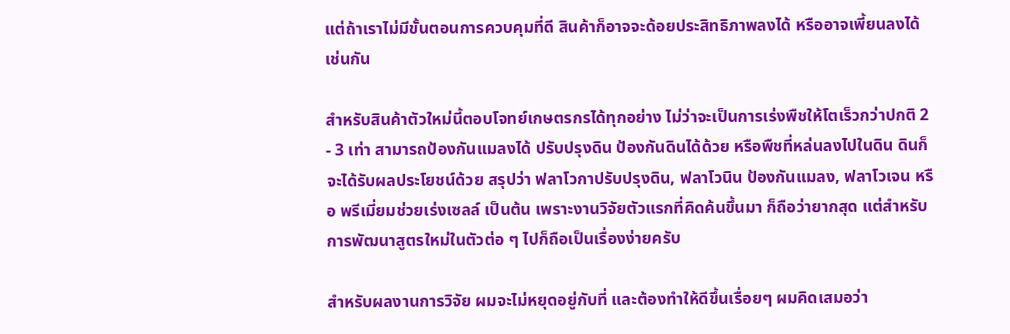แต่ถ้าเราไม่มีขั้นตอนการควบคุมที่ดี สินค้าก็อาจจะด้อยประสิทธิภาพลงได้ หรืออาจเพี้ยนลงได้เช่นกัน

สำหรับสินค้าตัวใหม่นี้ตอบโจทย์เกษตรกรได้ทุกอย่าง ไม่ว่าจะเป็นการเร่งพืชให้โตเร็วกว่าปกติ 2 - 3 เท่า สามารถป้องกันแมลงได้ ปรับปรุงดิน ป้องกันดินได้ด้วย หรือพืชที่หล่นลงไปในดิน ดินก็จะได้รับผลประโยชน์ด้วย สรุปว่า ฟลาโวกาปรับปรุงดิน, ฟลาโวนิน ป้องกันแมลง, ฟลาโวเจน หรือ พรีเมี่ยมช่วยเร่งเซลล์ เป็นต้น เพราะงานวิจัยตัวแรกที่คิดค้นขึ้นมา ก็ถือว่ายากสุด แต่สำหรับการพัฒนาสูตรใหม่ในตัวต่อ ๆ ไปก็ถือเป็นเรื่องง่ายครับ

สำหรับผลงานการวิจัย ผมจะไม่หยุดอยู่กับที่ และต้องทำให้ดีขึ้นเรื่อยๆ ผมคิดเสมอว่า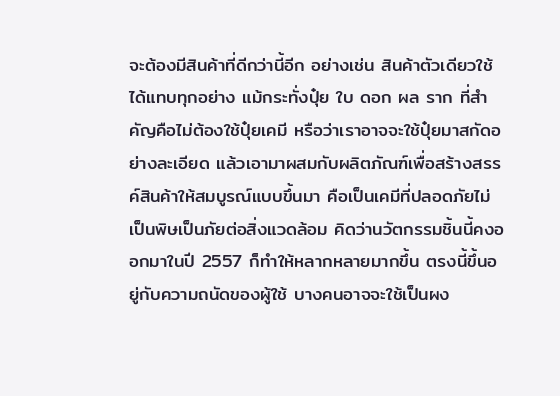จะต้องมีสินค้าที่ดีกว่านี้อีก อย่างเช่น สินค้าตัวเดียวใช้ได้แทบทุกอย่าง แม้กระทั่งปุ๋ย ใบ ดอก ผล ราก ที่สำคัญคือไม่ต้องใช้ปุ๋ยเคมี หรือว่าเราอาจจะใช้ปุ๋ยมาสกัดอย่างละเอียด แล้วเอามาผสมกับผลิตภัณฑ์เพื่อสร้างสรรค์สินค้าให้สมบูรณ์แบบขึ้นมา คือเป็นเคมีที่ปลอดภัยไม่เป็นพิษเป็นภัยต่อสิ่งแวดล้อม คิดว่านวัตกรรมชิ้นนี้คงออกมาในปี 2557 ก็ทำให้หลากหลายมากขึ้น ตรงนี้ขึ้นอยู่กับความถนัดของผู้ใช้ บางคนอาจจะใช้เป็นผง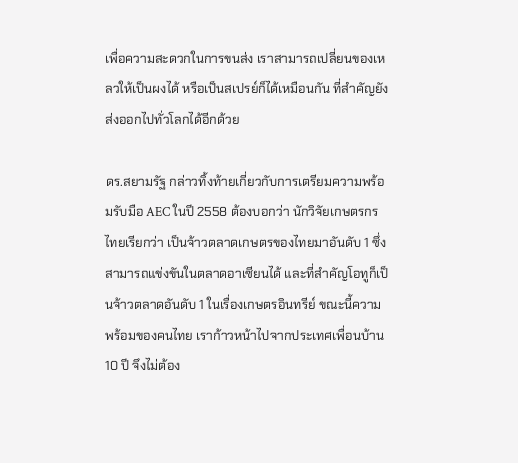เพื่อความสะดวกในการขนส่ง เราสามารถเปลี่ยนของเหลวให้เป็นผงได้ หรือเป็นสเปรย์ก็ได้เหมือนกัน ที่สำคัญยังส่งออกไปทั่วโลกได้อีกด้วย

ดร.สยามรัฐ กล่าวทิ้งท้ายเกี่ยวกับการเตรียมความพร้อมรับมือ AEC ในปี 2558 ต้องบอกว่า นักวิจัยเกษตรกรไทยเรียกว่า เป็นจ้าวตลาดเกษตรของไทยมาอันดับ 1 ซึ่งสามารถแข่งขันในตลาดอาเซียนได้ และที่สำคัญโอทูก็เป็นจ้าวตลาดอันดับ 1 ในเรื่องเกษตรอินทรีย์ ขณะนี้ความพร้อมของคนไทย เราก้าวหน้าไปจากประเทศเพื่อนบ้าน 10 ปี จึงไม่ต้อง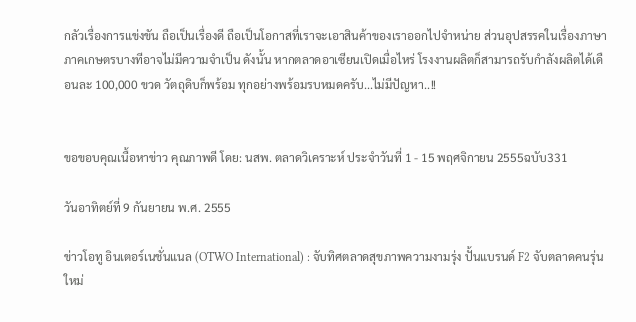กลัวเรื่องการแข่งขัน ถือเป็นเรื่องดี ถือเป็นโอกาสที่เราจะเอาสินค้าของเราออกไปจำหน่าย ส่วนอุปสรรคในเรื่องภาษา ภาคเกษตรบางทีอาจไม่มีความจำเป็น ดังนั้น หากตลาดอาเซียนเปิดเมื่อไหร่ โรงงานผลิตก็สามารถรับกำลังผลิตได้เดือนละ 100,000 ขวด วัตถุดิบก็พร้อม ทุกอย่างพร้อมรบหมดครับ...ไม่มีปัญหา..!!


ขอขอบคุณเนื้อหาข่าว คุณภาพดี โดย: นสพ. ตลาดวิเคราะห์ ประจำวันที่ 1 - 15 พฤศจิกายน 2555ฉบับ331

วันอาทิตย์ที่ 9 กันยายน พ.ศ. 2555

ข่าวโอทู อินเตอร์เนชั่นแนล (OTWO International) : จับทิศตลาดสุขภาพความงามรุ่ง ปั้นแบรนด์ F2 จับตลาดคนรุ่นใหม่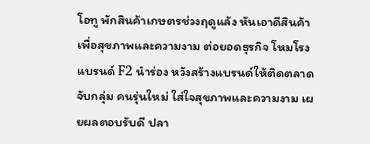โอทู พักสินค้าเกษตรช่วงฤดูแล้ง หันเอาดีสินค้าเพื่อสุขภาพและความงาม ต่อยอดธุรกิจ โหมโรงแบรนด์ F2 นำร่อง หวังสร้างแบรนด์ให้ติดตลาดจับกลุ่ม คนรุ่นใหม่ ใส่ใจสุขภาพและความงาม เผยผลตอบรับดี ปลา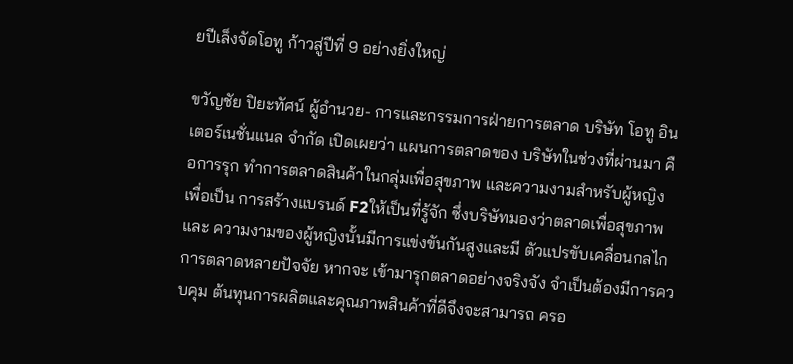ยปีเล็งจัดโอทู ก้าวสู่ปีที่ 9 อย่างยิ่งใหญ่

ขวัญชัย ปิยะทัศน์ ผู้อำนวย- การและกรรมการฝ่ายการตลาด บริษัท โอทู อินเตอร์เนชั่นแนล จำกัด เปิดเผยว่า แผนการตลาดของ บริษัทในช่วงที่ผ่านมา คือการรุก ทำการตลาดสินค้าในกลุ่มเพื่อสุขภาพ และความงามสำหรับผู้หญิง เพื่อเป็น การสร้างแบรนด์ F2ให้เป็นที่รู้จัก ซึ่งบริษัทมองว่าตลาดเพื่อสุขภาพและ ความงามของผู้หญิงนั้นมีการแข่งขันกันสูงและมี ตัวแปรขับเคลื่อนกลไกการตลาดหลายปัจจัย หากจะ เข้ามารุกตลาดอย่างจริงจัง จำเป็นต้องมีการควบคุม ต้นทุนการผลิตและคุณภาพสินค้าที่ดีจึงจะสามารถ ครอ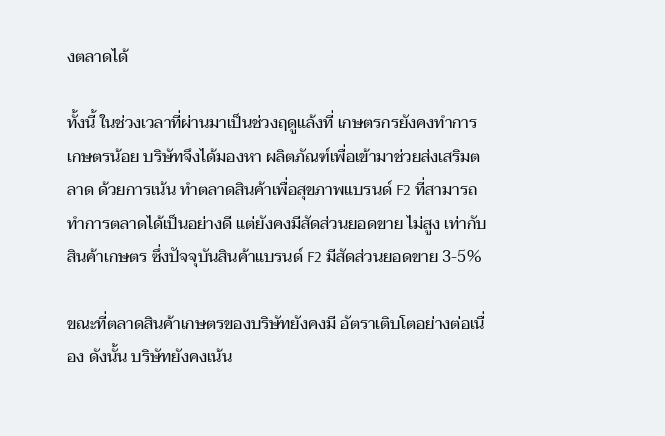งตลาดได้

ทั้งนี้ ในช่วงเวลาที่ผ่านมาเป็นช่วงฤดูแล้งที่ เกษตรกรยังคงทำการเกษตรน้อย บริษัทจึงได้มองหา ผลิตภัณฑ์เพื่อเข้ามาช่วยส่งเสริมตลาด ด้วยการเน้น ทำตลาดสินค้าเพื่อสุขภาพแบรนด์ F2 ที่สามารถ ทำการตลาดได้เป็นอย่างดี แต่ยังคงมีสัดส่วนยอดขาย ไม่สูง เท่ากับสินค้าเกษตร ซึ่งปัจจุบันสินค้าแบรนด์ F2 มีสัดส่วนยอดขาย 3-5%

ขณะที่ตลาดสินค้าเกษตรของบริษัทยังคงมี อัตราเติบโตอย่างต่อเนื่อง ดังนั้น บริษัทยังคงเน้น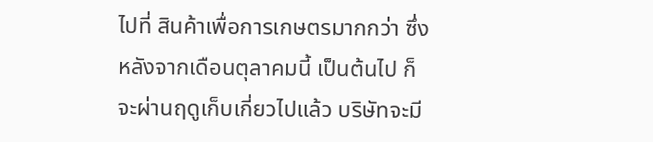ไปที่ สินค้าเพื่อการเกษตรมากกว่า ซึ่งหลังจากเดือนตุลาคมนี้ เป็นต้นไป ก็จะผ่านฤดูเก็บเกี่ยวไปแล้ว บริษัทจะมี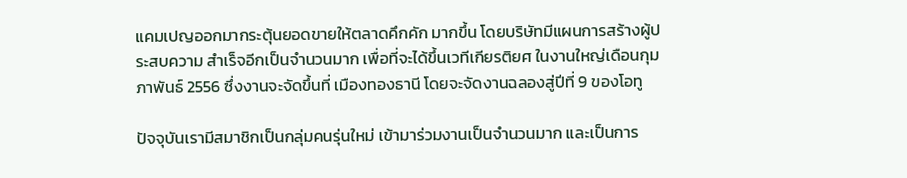แคมเปญออกมากระตุ้นยอดขายให้ตลาดคึกคัก มากขึ้น โดยบริษัทมีแผนการสร้างผู้ประสบความ สำเร็จอีกเป็นจำนวนมาก เพื่อที่จะได้ขึ้นเวทีเกียรติยศ ในงานใหญ่เดือนกุมภาพันธ์ 2556 ซึ่งงานจะจัดขึ้นที่ เมืองทองธานี โดยจะจัดงานฉลองสู่ปีที่ 9 ของโอทู

ปัจจุบันเรามีสมาชิกเป็นกลุ่มคนรุ่นใหม่ เข้ามาร่วมงานเป็นจำนวนมาก และเป็นการ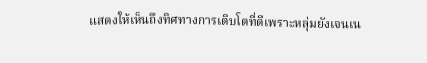แสดงให้เห็นถึงทิศทางการเติบโตที่ดีเพราะหลุ่มยังเจนเน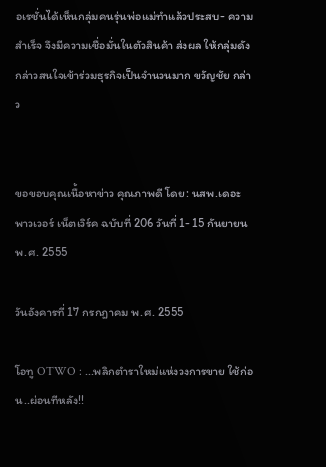อเรชั่นได้เห็นกลุ่มคนรุ่นพ่อแม่ทำแล้วประสบ- ความสำเร็จ จึงมีความเชื่อมั่นในตัวสินค้า ส่งผล ให้กลุ่มดังกล่าวสนใจเข้าร่วมธุรกิจเป็นจำนวนมาก ขวัญชัย กล่าว


ขอขอบคุณเนื้อหาข่าว คุณภาพดี โดย: นสพ.เดอะ พาวเวอร์ เน็ตเวิร์ค ฉบับที่ 206 วันที่ 1- 15 กันยายนพ.ศ. 2555

วันอังคารที่ 17 กรกฎาคม พ.ศ. 2555

โอทู OTWO : ...พลิกตำราใหม่แห่งวงการขาย ใช้ก่อน..ผ่อนทีหลัง!!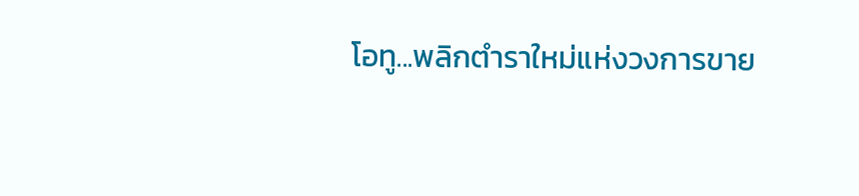โอทู...พลิกตำราใหม่แห่งวงการขาย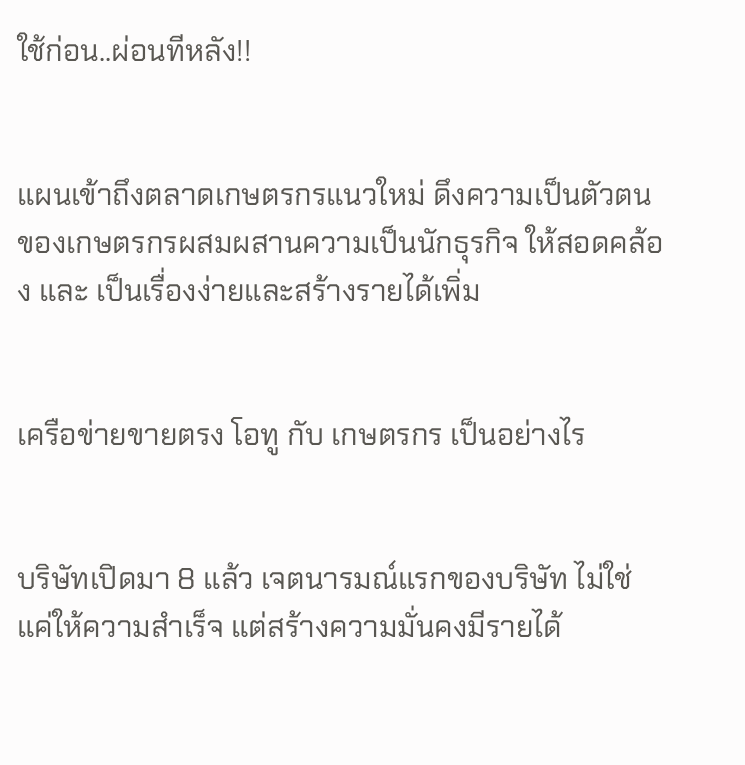ใช้ก่อน..ผ่อนทีหลัง!!


แผนเข้าถึงตลาดเกษตรกรแนวใหม่ ดึงความเป็นตัวตนของเกษตรกรผสมผสานความเป็นนักธุรกิจ ให้สอดคล้อง และ เป็นเรื่องง่ายและสร้างรายได้เพิ่ม


เครือข่ายขายตรง โอทู กับ เกษตรกร เป็นอย่างไร


บริษัทเปิดมา 8 แล้ว เจตนารมณ์แรกของบริษัท ไม่ใช่แค่ให้ความสำเร็จ แต่สร้างความมั่นคงมีรายได้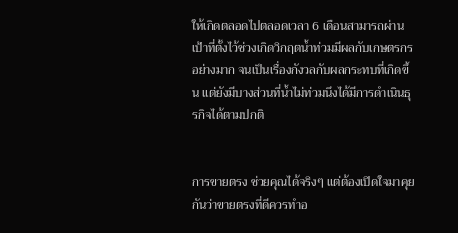ให้เกิดตลอดไปตลอดเวลา 6 เดือนสามารถผ่านเป้าที่ตั้งไว้ช่วงเกิดวิกฤตน้ำท่วมมีผลกับเกษตรกรอย่างมาก จนเป็นเรื่องกังวลกับผลกระทบที่เกิดขึ้น แต่ยังมีบางส่วนที่น้ำไม่ท่วมนึงได้มีการดำเนินธุรกิจได้ตามปกติ


การขายตรง ช่วยคุณได้จริงๆ แต่ต้องเปิดใจมาคุยกันว่าขายตรงที่ดีควรทำอ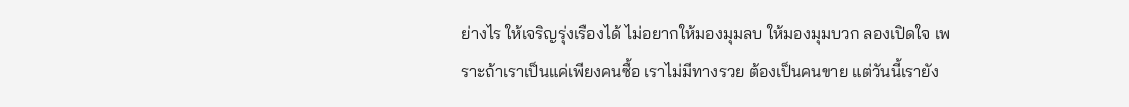ย่างไร ให้เจริญรุ่งเรืองได้ ไม่อยากให้มองมุมลบ ให้มองมุมบวก ลองเปิดใจ เพราะถ้าเราเป็นแค่เพียงคนซื้อ เราไม่มีทางรวย ต้องเป็นคนขาย แต่วันนี้เรายัง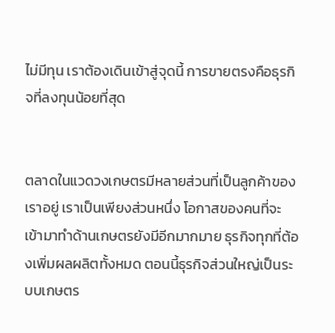ไม่มีทุน เราต้องเดินเข้าสู่จุดนี้ การขายตรงคือธุรกิจที่ลงทุนน้อยที่สุด


ตลาดในแวดวงเกษตรมีหลายส่วนที่เป็นลูกค้าของเราอยู่ เราเป็นเพียงส่วนหนึ่ง โอกาสของคนที่จะเข้ามาทำด้านเกษตรยังมีอีกมากมาย ธุรกิจทุกที่ต้องเพิ่มผลผลิตทั้งหมด ตอนนี้ธุรกิจส่วนใหญ่เป็นระบบเกษตร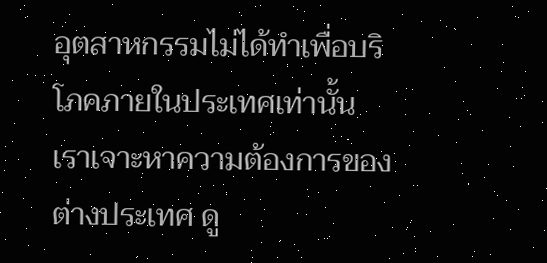อุตสาหกรรมไม่ได้ทำเพื่อบริโภคภายในประเทศเท่านั้น เราเจาะหาความต้องการของต่างประเทศ ดู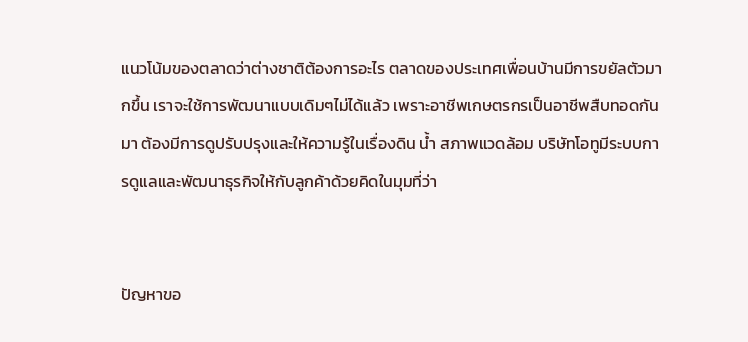แนวโน้มของตลาดว่าต่างชาติต้องการอะไร ตลาดของประเทศเพื่อนบ้านมีการขยัลตัวมากขึ้น เราจะใช้การพัฒนาแบบเดิมๆไม่ได้แล้ว เพราะอาชีพเกษตรกรเป็นอาชีพสืบทอดกันมา ต้องมีการดูปรับปรุงและให้ความรู้ในเรื่องดิน น้ำ สภาพแวดล้อม บริษัทโอทูมีระบบการดูแลและพัฒนาธุรกิจให้กับลูกค้าด้วยคิดในมุมที่ว่า


ปัญหาขอ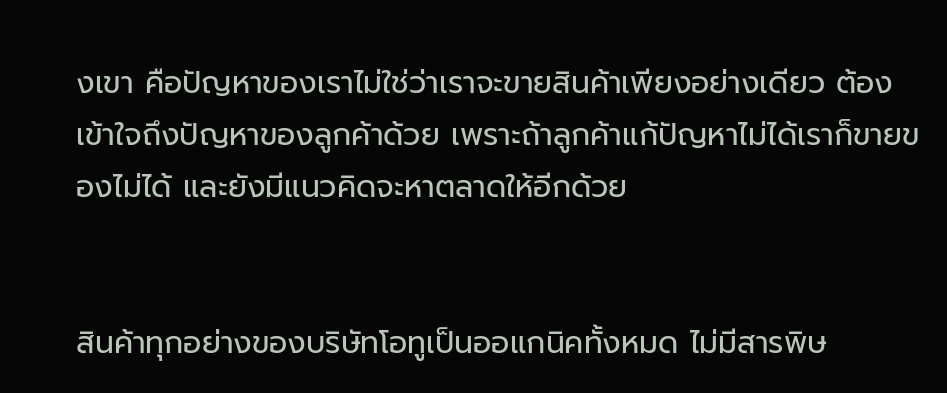งเขา คือปัญหาของเราไม่ใช่ว่าเราจะขายสินค้าเพียงอย่างเดียว ต้องเข้าใจถึงปัญหาของลูกค้าด้วย เพราะถ้าลูกค้าแก้ปัญหาไม่ได้เราก็ขายของไม่ได้ และยังมีแนวคิดจะหาตลาดให้อีกด้วย


สินค้าทุกอย่างของบริษัทโอทูเป็นออแกนิคทั้งหมด ไม่มีสารพิษ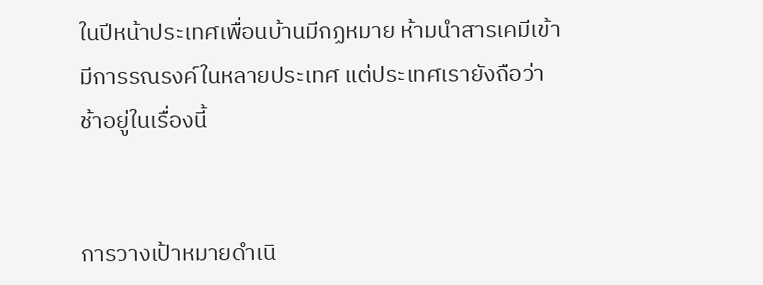ในปีหน้าประเทศเพื่อนบ้านมีกฏหมาย ห้ามนำสารเคมีเข้า มีการรณรงค์ในหลายประเทศ แต่ประเทศเรายังถือว่าช้าอยู่ในเรื่องนี้


การวางเป้าหมายดำเนิ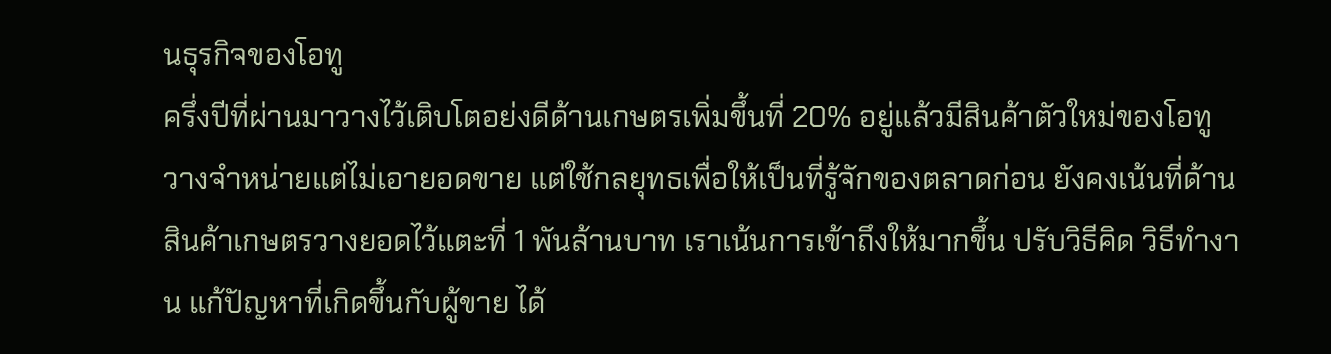นธุรกิจของโอทู
ครึ่งปีที่ผ่านมาวางไว้เติบโตอย่งดีด้านเกษตรเพิ่มขึ้นที่ 20% อยู่แล้วมีสินค้าตัวใหม่ของโอทูวางจำหน่ายแต่ไม่เอายอดขาย แต่ใช้กลยุทธเพื่อให้เป็นที่รู้จักของตลาดก่อน ยังคงเน้นที่ด้านสินค้าเกษตรวางยอดไว้แตะที่ 1 พันล้านบาท เราเน้นการเข้าถึงให้มากขึ้น ปรับวิธีคิด วิธีทำงาน แก้ปัญหาที่เกิดขึ้นกับผู้ขาย ได้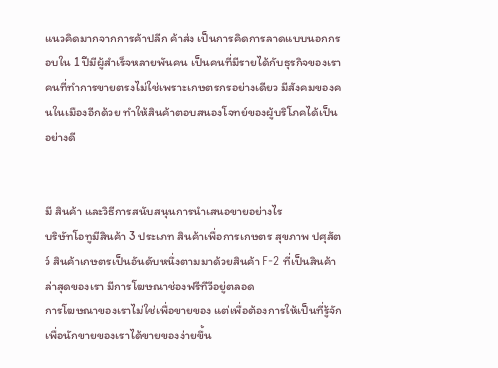แนวคิดมากจากการค้าปลีก ค้าส่ง เป็นการคิดการลาดแบบนอกกรอบใน 1 ปีมีผู้สำเร็จหลายพันคน เป็นคนที่มีรายได้กับธุรกิจของเรา คนที่ทำการขายตรงไม่ใช่เพราะเกษตรกรอย่างเดียว มีสังคมของคนในเมืองอีกด้วย ทำให้สินค้าตอบสนองโจทย์ของผู้บริโภคได้เป็นอย่างดี


มี สินค้า และวิธีการสนับสนุนการนำเสนอขายอย่างไร
บริษัทโอทูมีสินค้า 3 ประเภท สินค้าเพื่อการเกษตร สุขภาพ ปศุสัตว์ สินค้าเกษตรเป็นอันดับหนึ่งตามมาด้วยสินค้า F-2 ที่เป็นสินค้าล่าสุดของเรา มีการโฆษณาช่องฟรีทีวีอยู่ตลอด
การโฆษณาของเราไม่ใช่เพื่อขายของ แต่เพื่อต้องการให้เป็นที่รู้จัก เพื่อนักขายของเราได้ขายของง่ายขึ้น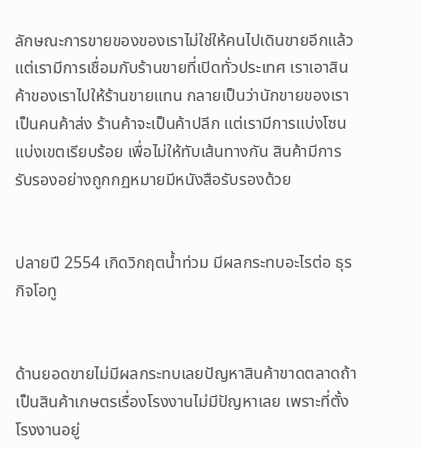ลักษณะการขายของของเราไม่ใช่ให้คนไปเดินขายอีกแล้ว แต่เรามีการเชื่อมกับร้านขายที่เปิดทั่วประเทศ เราเอาสินค้าของเราไปให้ร้านขายแทน กลายเป็นว่านักขายของเราเป็นคนค้าส่ง ร้านค้าจะเป็นค้าปลีก แต่เรามีการแบ่งโซนแบ่งเขตเรียบร้อย เพื่อไม่ให้ทับเส้นทางกัน สินค้ามีการรับรองอย่างถูกกฏหมายมีหนังสือรับรองด้วย


ปลายปี 2554 เกิดวิกฤตน้ำท่วม มีผลกระทบอะไรต่อ ธุรกิจโอทู


ด้านยอดขายไม่มีผลกระทบเลยปัญหาสินค้าขาดตลาดถ้าเป็นสินค้าเกษตรเรื่องโรงงานไม่มีปัญหาเลย เพราะที่ตั้งโรงงานอยู่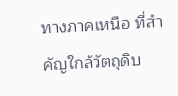ทางภาคเหนือ ที่สำคัญใกล้วัตถุดิบ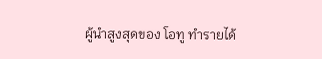ผู้นำสูงสุดของ โอทู ทำรายได้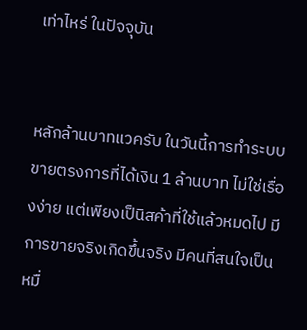เท่าไหร่ ในปัจจุบัน


หลักล้านบาทแวครับ ในวันนี้การทำระบบขายตรงการที่ได้เงิน 1 ล้านบาท ไม่ใช่เรื่องง่าย แต่เพียงเป็นิสค้าที่ใช้แล้วหมดไป มีการขายจริงเกิดขึ้นจริง มีคนที่สนใจเป็นหมื่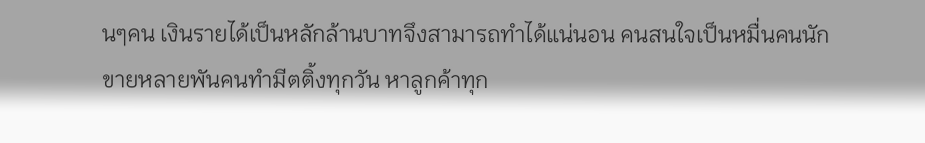นๆคน เงินรายได้เป็นหลักล้านบาทจึงสามารถทำได้แน่นอน คนสนใจเป็นหมื่นคนนักขายหลายพันคนทำมีตติ้งทุกวัน หาลูกค้าทุก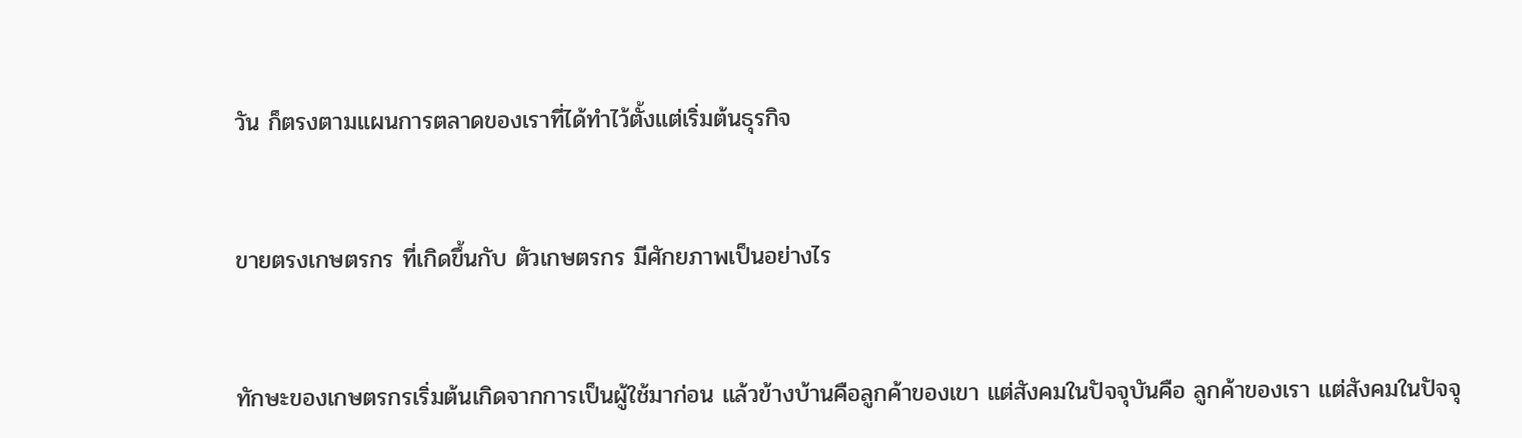วัน ก็ตรงตามแผนการตลาดของเราที่ได้ทำไว้ตั้งแต่เริ่มต้นธุรกิจ


ขายตรงเกษตรกร ที่เกิดขึ้นกับ ตัวเกษตรกร มีศักยภาพเป็นอย่างไร


ทักษะของเกษตรกรเริ่มต้นเกิดจากการเป็นผู้ใช้มาก่อน แล้วข้างบ้านคือลูกค้าของเขา แต่สังคมในปัจจุบันคือ ลูกค้าของเรา แต่สังคมในปัจจุ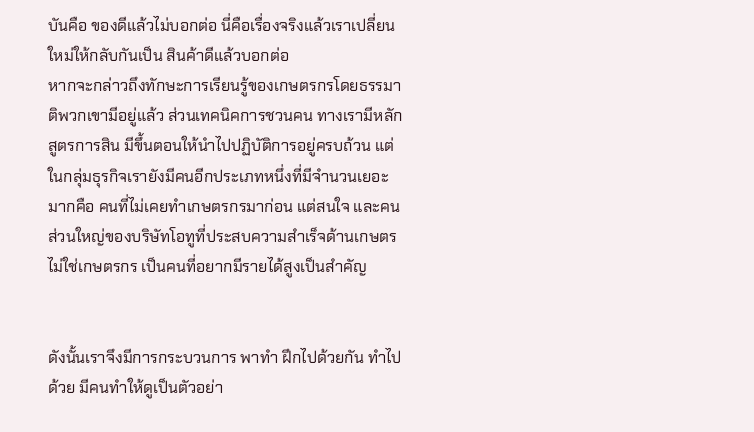บันคือ ของดีแล้วไม่บอกต่อ นี่คือเรื่องจริงแล้วเราเปลี่ยนใหม่ให้กลับกันเป็น สินค้าดีแล้วบอกต่อ
หากจะกล่าวถึงทักษะการเรียนรู้ของเกษตรกรโดยธรรมาติพวกเขามีอยู่แล้ว ส่วนเทคนิคการชวนคน ทางเรามีหลักสูตรการสิน มีขึ้นตอนให้นำไปปฏิบัติการอยู่ครบถ้วน แต่ในกลุ่มธุรกิจเรายังมีคนอีกประเภทหนึ่งที่มีจำนวนเยอะมากคือ คนที่ไม่เคยทำเกษตรกรมาก่อน แต่สนใจ และคนส่วนใหญ่ของบริษัทโอทูที่ประสบความสำเร็จด้านเกษตรไม่ใช่เกษตรกร เป็นคนที่อยากมีรายได้สูงเป็นสำคัญ


ดังนั้นเราจึงมีการกระบวนการ พาทำ ฝึกไปด้วยกัน ทำไปด้วย มีคนทำให้ดูเป็นตัวอย่า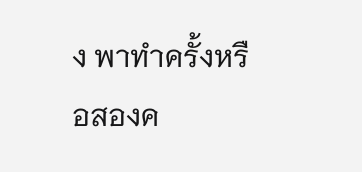ง พาทำครั้งหรือสองค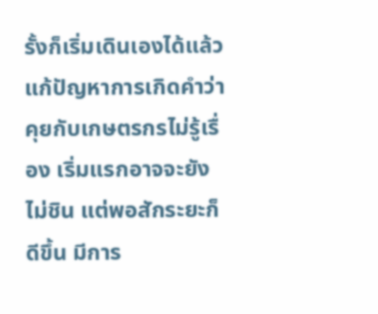รั้งก็เริ่มเดินเองได้แล้ว แก้ปัญหาการเกิดคำว่า คุยกับเกษตรกรไม่รู้เรื่อง เริ่มแรกอาจจะยังไม่ชิน แต่พอสักระยะก็ดีขึ้น มีการ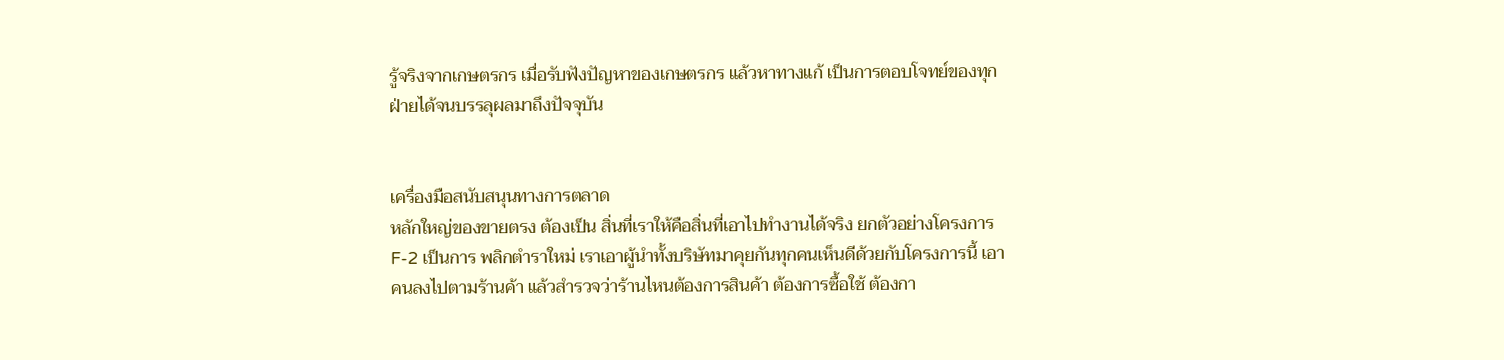รู้จริงจากเกษตรกร เมื่อรับฟังปัญหาของเกษตรกร แล้วหาทางแก้ เป็นการตอบโจทย์ของทุกฝ่ายได้จนบรรลุผลมาถึงปัจจุบัน


เครื่องมือสนับสนุนทางการตลาด
หลักใหญ่ของขายตรง ต้องเป็น สิ่นที่เราให้คือสิ่นที่เอาไปทำงานได้จริง ยกตัวอย่างโครงการ F-2 เป็นการ พลิกตำราใหม่ เราเอาผู้นำทั้งบริษัทมาคุยกันทุกคนเห็นดีด้วยกับโครงการนี้ เอาคนลงไปตามร้านค้า แล้วสำรวจว่าร้านไหนต้องการสินค้า ต้องการซื้อใช้ ต้องกา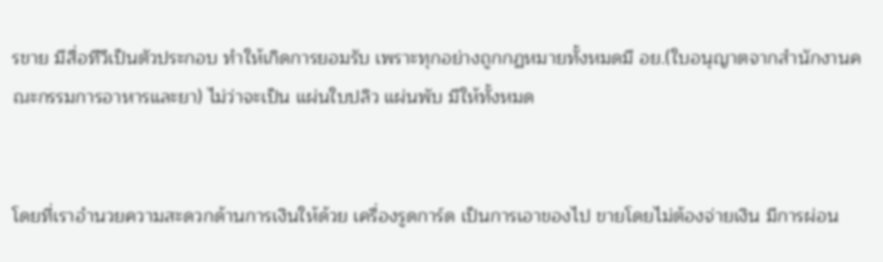รขาย มีสื่อทีวีเป็นตัวประกอบ ทำให้เกิดการยอมรับ เพราะทุกอย่างถูกกฏหมายทั้งหมดมี อย.(ใบอนุญาตจากสำนักงานคณะกรรมการอาหารและยา) ไม่ว่าจะเป็น แผ่นใบปลิว แผ่นพับ มีให้ทั้งหมด


โดยที่เราอำนวยความสะดวกด้านการเงินให้ด้วย เครื่องรูดการ์ด เป็นการเอาของไป ขายโดยไม่ต้องจ่ายเงิน มีการผ่อน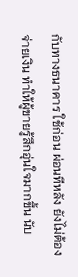กับทางธนาคาร ใช้ก่อน ผ่อนทีหลัง ยังไม่ต้องจ่ายเงิน ทำให้ผู้ขายรู้สึกอุ่นใจมากขึ้น นับ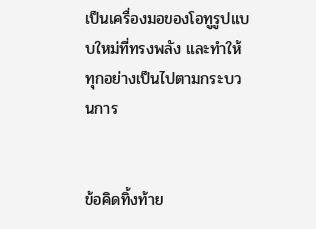เป็นเครื่องมอของโอทูรูปแบบใหม่ที่ทรงพลัง และทำให้ทุกอย่างเป็นไปตามกระบวนการ


ข้อคิดทิ้งท้าย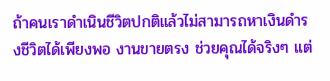ถ้าคนเราดำเนินชีวิตปกติแล้วไม่สามารถหาเงินดำรงชีวิตได้เพียงพอ งานขายตรง ช่วยคุณได้จริงๆ แต่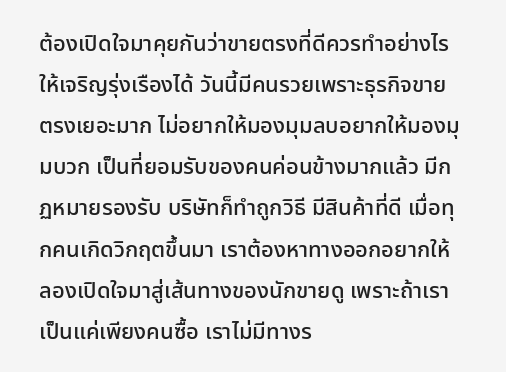ต้องเปิดใจมาคุยกันว่าขายตรงที่ดีควรทำอย่างไร ให้เจริญรุ่งเรืองได้ วันนี้มีคนรวยเพราะธุรกิจขายตรงเยอะมาก ไม่อยากให้มองมุมลบอยากให้มองมุมบวก เป็นที่ยอมรับของคนค่อนข้างมากแล้ว มีกฏหมายรองรับ บริษัทก็ทำถูกวิธี มีสินค้าที่ดี เมื่อทุกคนเกิดวิกฤตขึ้นมา เราต้องหาทางออกอยากให้ลองเปิดใจมาสู่เส้นทางของนักขายดู เพราะถ้าเราเป็นแค่เพียงคนซื้อ เราไม่มีทางร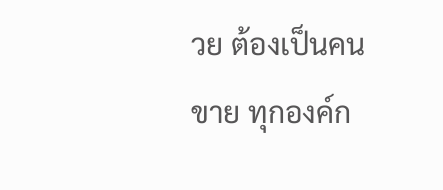วย ต้องเป็นคนขาย ทุกองค์ก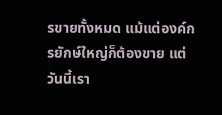รขายทั้งหมด แม้แต่องค์กรยักษ์ใหญ่ก็ต้องขาย แต่วันนี้เรา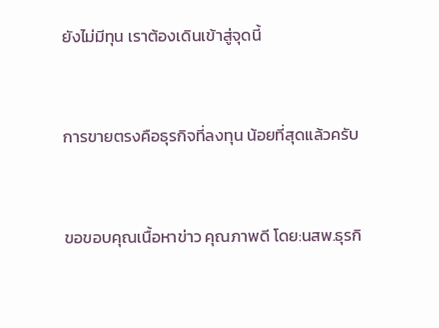ยังไม่มีทุน เราต้องเดินเข้าสู่จุดนี้


การขายตรงคือธุรกิจที่ลงทุน น้อยที่สุดแล้วครับ


ขอขอบคุณเนื้อหาข่าว คุณภาพดี โดย:นสพ.ธุรกิ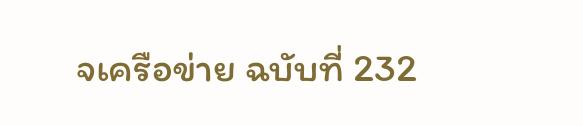จเครือข่าย ฉบับที่ 232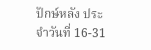ปักษ์หลัง ประจำวันที่ 16-31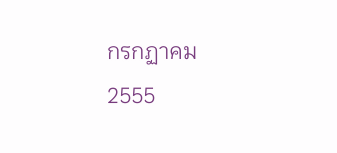กรกฏาคม 2555